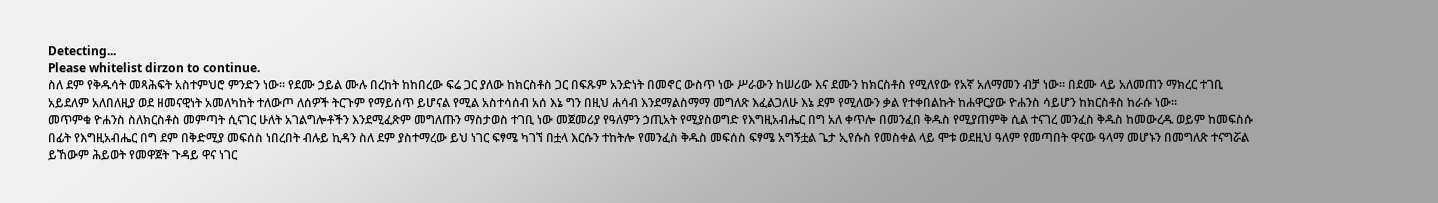Detecting...
Please whitelist dirzon to continue.
ስለ ደም የቅዱሳት መጻሕፍት አስተምህሮ ምንድን ነው። የደሙ ኃይል ሙሉ በረከት ከከበረው ፍሬ ጋር ያለው ከክርስቶስ ጋር በፍጹም አንድነት በመኖር ውስጥ ነው ሥራውን ከሠሪው እና ደሙን ከክርስቶስ የሚለየው የአኛ አለማመን ብቻ ነው። በደሙ ላይ አለመጠን ማክረር ተገቢ አይደለም አለበለዚያ ወደ ዘመናዊነት አመለካከት ተለውጦ ለሰዎች ትርጉም የማይሰጥ ይሆናል የሚል አስተሳሰብ አሰ እኔ ግን በዚህ ሐሳብ እንደማልስማማ መግለጽ እፈልጋለሁ እኔ ደም የሚለውን ቃል የተቀበልኩት ከሐዋርያው ዮሐንስ ሳይሆን ከክርስቶስ ከራሱ ነው።
መጥምቁ ዮሐንስ ስለክርስቶስ መምጣት ሲናገር ሁለት አገልግሎቶችን እንደሚፈጽም መግለጡን ማስታወስ ተገቢ ነው መጀመሪያ የዓለምን ኃጢአት የሚያስወግድ የእግዚአብሔር በግ አለ ቀጥሎ በመንፈበ ቅዱስ የሚያጠምቅ ሲል ተናገረ መንፈስ ቅዱስ ከመውረዱ ወይም ከመፍስሱ በፊት የእግዚአብሔር በግ ደም በቅድሚያ መፍሰስ ነበረበት ብሉይ ኪዳን ስለ ደም ያስተማረው ይህ ነገር ፍፃሜ ካገኘ በቷላ እርሱን ተከትሎ የመንፈስ ቅዱስ መፍሰስ ፍፃሜ አግኝቷል ጌታ ኢየሱስ የመስቀል ላይ ሞቱ ወደዚህ ዓለም የመጣበት ዋናው ዓላማ መሆኑን በመግለጽ ተናግሯል ይኸውም ሕይወት የመዋጀት ጉዳይ ዋና ነገር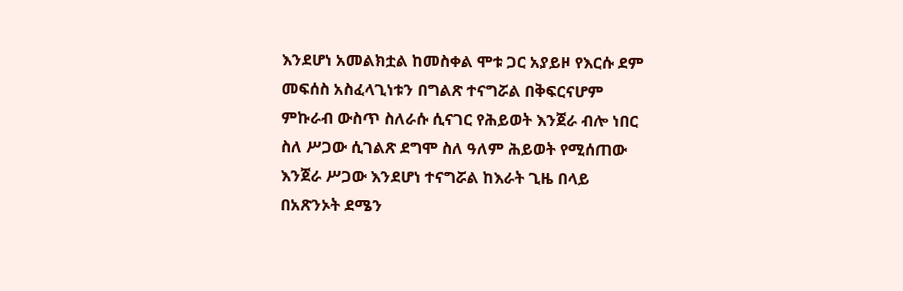እንደሆነ አመልክቷል ከመስቀል ሞቱ ጋር አያይዞ የእርሱ ደም መፍሰስ አስፈላጊነቱን በግልጽ ተናግሯል በቅፍርናሆም ምኩራብ ውስጥ ስለራሱ ሲናገር የሕይወት እንጀራ ብሎ ነበር ስለ ሥጋው ሲገልጽ ደግሞ ስለ ዓለም ሕይወት የሚሰጠው እንጀራ ሥጋው እንደሆነ ተናግሯል ከእራት ጊዜ በላይ በአጽንኦት ደሜን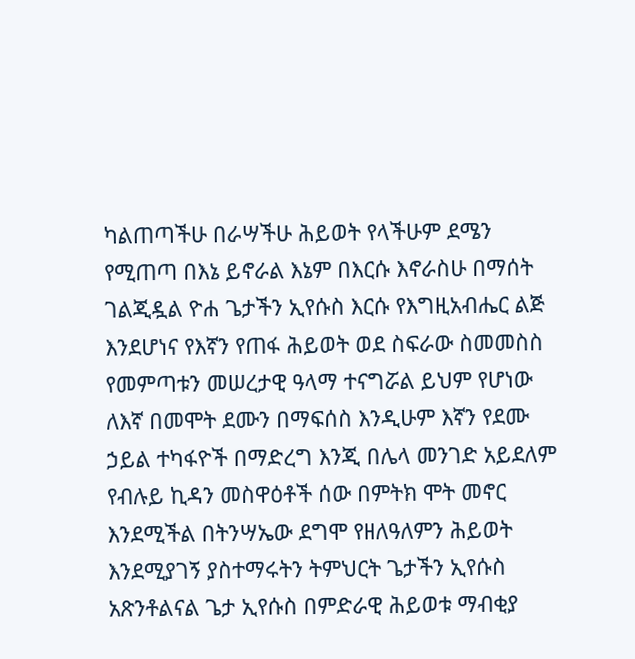ካልጠጣችሁ በራሣችሁ ሕይወት የላችሁም ደሜን የሚጠጣ በእኔ ይኖራል እኔም በእርሱ እኖራስሁ በማሰት ገልጂዷል ዮሐ ጌታችን ኢየሱስ እርሱ የእግዚአብሔር ልጅ እንደሆነና የእኛን የጠፋ ሕይወት ወደ ስፍራው ስመመስስ የመምጣቱን መሠረታዊ ዓላማ ተናግሯል ይህም የሆነው ለእኛ በመሞት ደሙን በማፍሰስ እንዲሁም እኛን የደሙ ኃይል ተካፋዮች በማድረግ እንጂ በሌላ መንገድ አይደለም የብሉይ ኪዳን መስዋዕቶች ሰው በምትክ ሞት መኖር እንደሚችል በትንሣኤው ደግሞ የዘለዓለምን ሕይወት እንደሚያገኝ ያስተማሩትን ትምህርት ጌታችን ኢየሱስ አጽንቶልናል ጌታ ኢየሱስ በምድራዊ ሕይወቱ ማብቂያ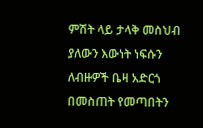ምሽት ላይ ታላቅ መስህብ ያለውን እውነት ነፍሱን ለብዙዎች ቤዛ አድርጎ በመስጠት የመጣበትን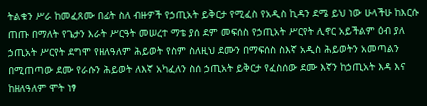ትልቁን ሥራ ከመፈጸሙ በፊት ስለ ብዙዎች የኃጢአት ይቅርታ የሚፈስ የአዲስ ኪዳን ደሜ ይህ ነው ሁላችሁ ከእርሱ ጠጡ በማለት የጌታን እራት ሥርዓት መሠረተ ማቴ ያሰ ደም መፍሰስ የኃጢአት ሥርየት ሊኖር አይችልም ዕብ ያለ ኃጢአት ሥርየት ደግሞ የዘለዓለም ሕይወት የስም ስለዚህ ደሙን በማፍሰስ ስእኛ አዲስ ሕይወትን አመጣልን በሚጠጣው ደሙ የራሱን ሕይወት ለእኛ አካፈለን ስሰ ኃጢአት ይቅርታ የፈስሰው ደሙ እኛን ከኃጢአት እዳ እና ከዘለዓለም ሞት ነፃ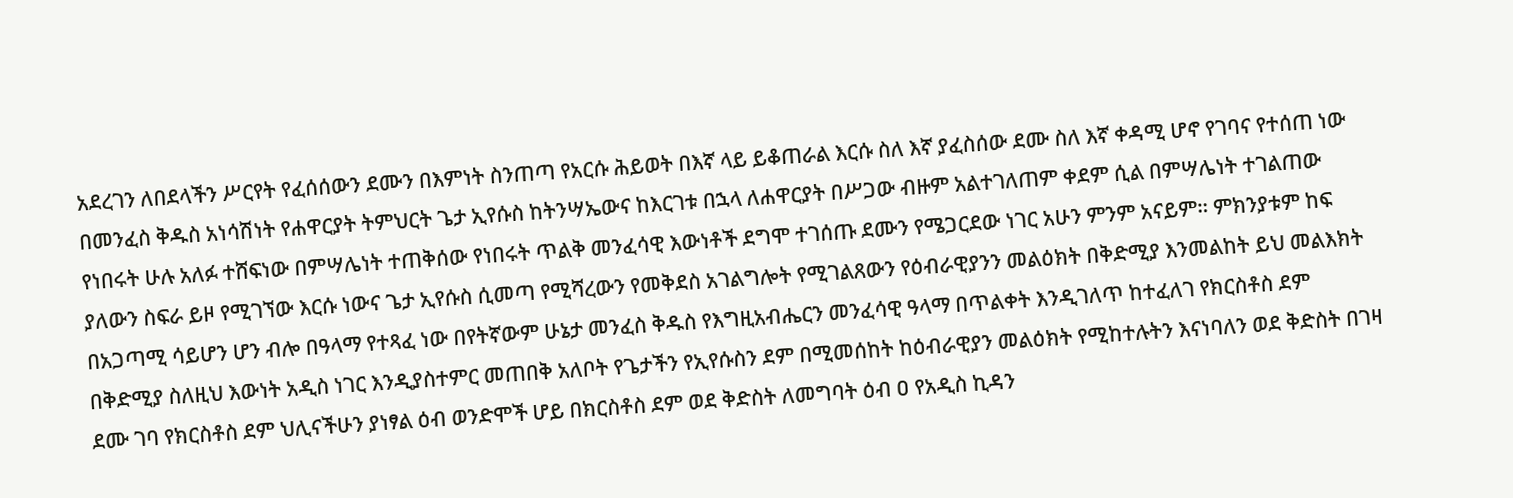አደረገን ለበደላችን ሥርየት የፈሰሰውን ደሙን በእምነት ስንጠጣ የአርሱ ሕይወት በእኛ ላይ ይቆጠራል እርሱ ስለ እኛ ያፈስሰው ደሙ ስለ እኛ ቀዳሚ ሆኖ የገባና የተሰጠ ነው በመንፈስ ቅዱስ አነሳሽነት የሐዋርያት ትምህርት ጌታ ኢየሱስ ከትንሣኤውና ከእርገቱ በኋላ ለሐዋርያት በሥጋው ብዙም አልተገለጠም ቀደም ሲል በምሣሌነት ተገልጠው የነበሩት ሁሉ አለፉ ተሸፍነው በምሣሌነት ተጠቅሰው የነበሩት ጥልቅ መንፈሳዊ እውነቶች ደግሞ ተገሰጡ ደሙን የሜጋርደው ነገር አሁን ምንም አናይም። ምክንያቱም ከፍ ያለውን ስፍራ ይዞ የሚገኘው እርሱ ነውና ጌታ ኢየሱስ ሲመጣ የሚሻረውን የመቅደስ አገልግሎት የሚገልጸውን የዕብራዊያንን መልዕክት በቅድሚያ እንመልከት ይህ መልእክት በአጋጣሚ ሳይሆን ሆን ብሎ በዓላማ የተጻፈ ነው በየትኛውም ሁኔታ መንፈስ ቅዱስ የእግዚአብሔርን መንፈሳዊ ዓላማ በጥልቀት እንዲገለጥ ከተፈለገ የክርስቶስ ደም በቅድሚያ ስለዚህ እውነት አዲስ ነገር እንዲያስተምር መጠበቅ አለቦት የጌታችን የኢየሱስን ደም በሚመሰከት ከዕብራዊያን መልዕክት የሚከተሉትን እናነባለን ወደ ቅድስት በገዛ ደሙ ገባ የክርስቶስ ደም ህሊናችሁን ያነፃል ዕብ ወንድሞች ሆይ በክርስቶስ ደም ወደ ቅድስት ለመግባት ዕብ ዐ የአዲስ ኪዳን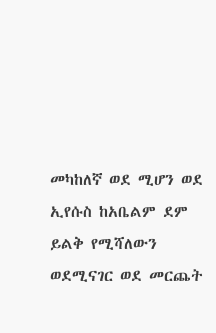መካከለኛ ወደ ሚሆን ወደ ኢየሱስ ከአቤልም ደም ይልቅ የሚሻለውን ወደሚናገር ወደ መርጨት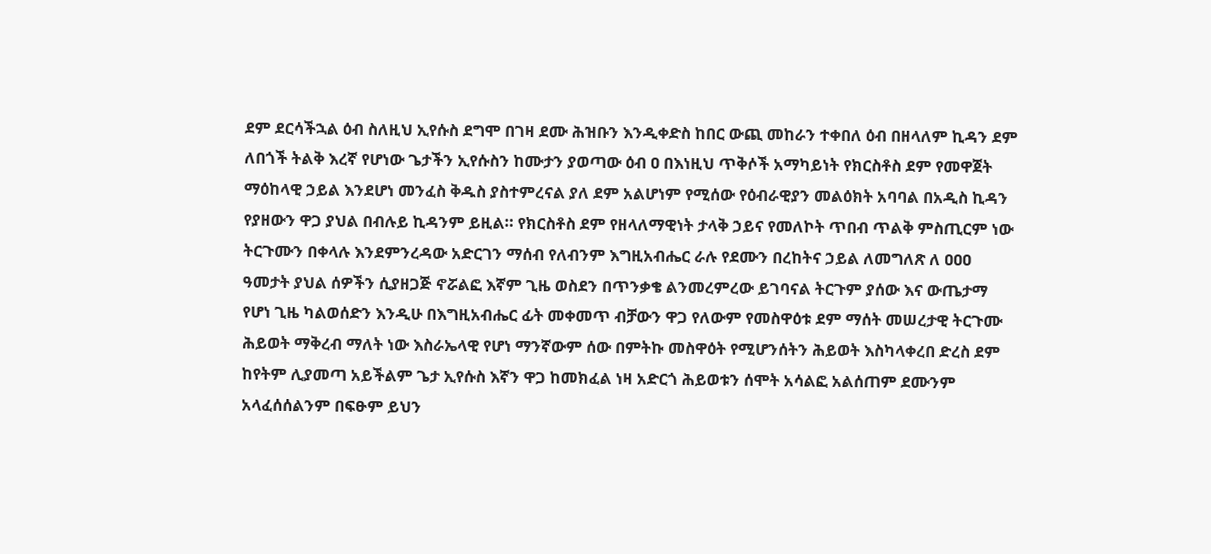ደም ደርሳችኋል ዕብ ስለዚህ ኢየሱስ ደግሞ በገዛ ደሙ ሕዝቡን እንዲቀድስ ከበር ውጪ መከራን ተቀበለ ዕብ በዘላለም ኪዳን ደም ለበጎች ትልቅ እረኛ የሆነው ጌታችን ኢየሱስን ከሙታን ያወጣው ዕብ ዐ በእነዚህ ጥቅሶች አማካይነት የክርስቶስ ደም የመዋጀት ማዕከላዊ ኃይል እንደሆነ መንፈስ ቅዱስ ያስተምረናል ያለ ደም አልሆነም የሚሰው የዕብራዊያን መልዕክት አባባል በአዲስ ኪዳን የያዘውን ዋጋ ያህል በብሉይ ኪዳንም ይዚል። የክርስቶስ ደም የዘላለማዊነት ታላቅ ኃይና የመለኮት ጥበብ ጥልቅ ምስጢርም ነው ትርጉሙን በቀላሉ እንደምንረዳው አድርገን ማሰብ የለብንም እግዚአብሔር ራሉ የደሙን በረከትና ኃይል ለመግለጽ ለ ዐዐዐ ዓመታት ያህል ሰዎችን ሲያዘጋጅ ኖሯልፎ እኛም ጊዜ ወስደን በጥንቃቄ ልንመረምረው ይገባናል ትርጉም ያሰው እና ውጤታማ የሆነ ጊዜ ካልወሰድን እንዲሁ በእግዚአብሔር ፊት መቀመጥ ብቻውን ዋጋ የለውም የመስዋዕቱ ደም ማሰት መሠረታዊ ትርጉሙ ሕይወት ማቅረብ ማለት ነው እስራኤላዊ የሆነ ማንኛውም ሰው በምትኩ መስዋዕት የሚሆንሰትን ሕይወት እስካላቀረበ ድረስ ደም ከየትም ሊያመጣ አይችልም ጌታ ኢየሱስ እኛን ዋጋ ከመክፈል ነዛ አድርጎ ሕይወቱን ሰሞት አሳልፎ አልሰጠም ደሙንም አላፈሰሰልንም በፍፁም ይህን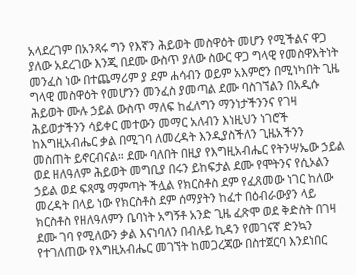አላደረገም በአንጻሩ ግን የእኛን ሕይወት መስዋዕት መሆን የሚችልና ዋጋ ያለው አደረገው እንጂ በደሙ ውስጥ ያለው ስውር ዋጋ ግላዊ የመስዋእትነት መንፈስ ነው በተጨማሪም ያ ደም ሐሳብን ወይም አእምሮን በሚነካበት ጊዜ ግላዊ መስዋዕት የመሆንን መንፈስ ያመጣል ደሙ ባስገኘልን በአዲሱ ሕይወት ሙሉ ኃይል ውስጥ ማለፍ ከፈለግን ማንነታችንንና የገዛ ሕይወታችንን ሳይቀር መተውን መማር አለብን እነዚህን ነገሮች ከእግዚአብሔር ቃል በሚገባ ለመረዳት እንዲያስችለን ጊዜአችንን መስጠት ይኖርብናል። ደሙ ባለበት በዚያ የእግዚአብሔር የትንሣኤው ኃይል ወደ ዘለዓለም ሕይወት መግቢያ በሩን ይከፍታል ደሙ የሞትንና የሲኦልን ኃይል ወደ ፍጻሜ ማምጣት ችሏል የክርስቶስ ደም የፈጸመው ነገር ከለው መረዳት በላይ ነው የክርስቶስ ደም ሰማያትን ከፈተ በዕብራውያን ላይ ክርስቶስ የዘለዓለምን ቤባነት አግኝቶ አንድ ጊዜ ፈጽሞ ወደ ቅድስት በገዛ ደሙ ገባ የሚለውን ቃል እናነባለን በብሉይ ኪዳን የመገናኛ ድንኳን የተገለጠው የእግዚአብሔር መገኘት ከመጋረጃው በስተጀርባ እንደነበር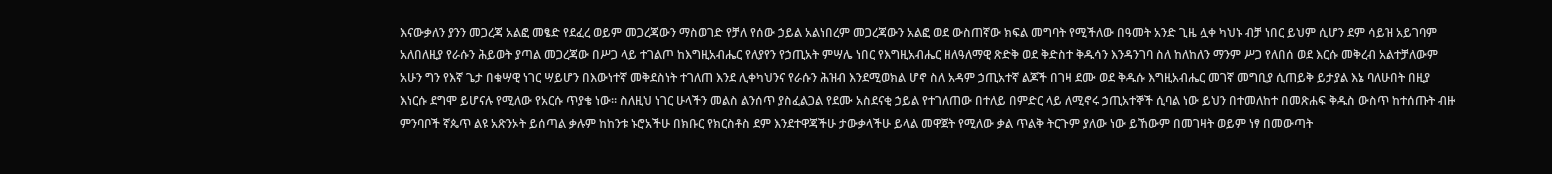እናውቃለን ያንን መጋረጃ አልፎ መፄድ የደፈረ ወይም መጋረጃውን ማስወገድ የቻለ የሰው ኃይል አልነበረም መጋረጃውን አልፎ ወደ ውስጠኛው ክፍል መግባት የሚችለው በዓመት አንድ ጊዜ ሏቀ ካህኑ ብቻ ነበር ይህም ሲሆን ደም ሳይዝ አይገባም አለበለዚያ የራሱን ሕይወት ያጣል መጋረጃው በሥጋ ላይ ተገልጦ ከእግዚአብሔር የለያየን የኃጢአት ምሣሌ ነበር የእግዚአብሔር ዘለዓለማዊ ጽድቅ ወደ ቅድስተ ቅዱሳን እንዳንገባ ስለ ከለከለን ማንም ሥጋ የለበሰ ወደ እርሱ መቅረብ አልተቻለውም አሁን ግን የእኛ ጌታ በቁሣዊ ነገር ሣይሆን በእውነተኛ መቅደስነት ተገለጠ እንደ ሊቀካህንና የራሱን ሕዝብ እንደሚወክል ሆኖ ስለ አዳም ኃጢአተኛ ልጆች በገዛ ደሙ ወደ ቅዱሱ እግዚአብሔር መገኛ መግቢያ ሲጠይቅ ይታያል እኔ ባለሁበት በዚያ እነርሱ ደግሞ ይሆናሉ የሚለው የአርሱ ጥያቄ ነው። ስለዚህ ነገር ሁላችን መልስ ልንሰጥ ያስፈልጋል የደሙ አስደናቂ ኃይል የተገለጠው በተለይ በምድር ላይ ለሚኖሩ ኃጢአተኞች ሲባል ነው ይህን በተመለከተ በመጽሐፍ ቅዱስ ውስጥ ከተሰጡት ብዙ ምንባቦች ኛጴጥ ልዩ አጽንኦት ይሰጣል ቃሉም ከከንቱ ኑሮአችሁ በክቡር የክርስቶስ ደም እንደተዋጃችሁ ታውቃላችሁ ይላል መዋጀት የሚለው ቃል ጥልቅ ትርጉም ያለው ነው ይኸውም በመገዛት ወይም ነፃ በመውጣት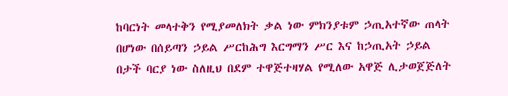ከባርነት መላተቅን የሚያመለክት ቃል ነው ምክንያቱም ኃጢአተኛው ጠላት በሆነው በሰይጣን ኃይል ሥርከሕግ እርግማን ሥር እና ከኃጢአት ኃይል በታች ባርያ ነው ስለዚህ በደም ተዋጅተዛሃል የሚለው አዋጅ ሊታወጀጅለት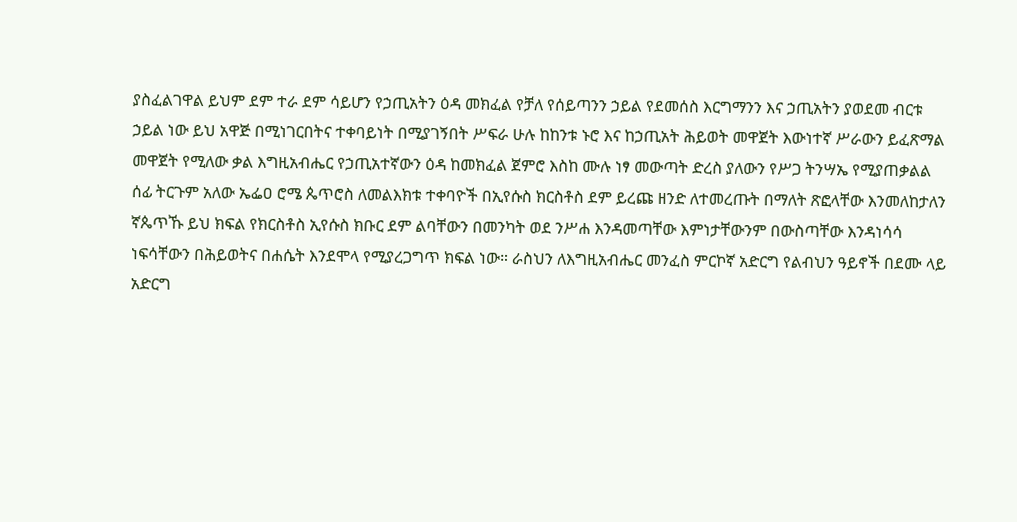ያስፈልገዋል ይህም ደም ተራ ደም ሳይሆን የኃጢአትን ዕዳ መክፈል የቻለ የሰይጣንን ኃይል የደመሰስ እርግማንን እና ኃጢአትን ያወደመ ብርቱ ኃይል ነው ይህ አዋጅ በሚነገርበትና ተቀባይነት በሚያገኝበት ሥፍራ ሁሉ ከከንቱ ኑሮ እና ከኃጢአት ሕይወት መዋጀት እውነተኛ ሥራውን ይፈጽማል መዋጀት የሚለው ቃል እግዚአብሔር የኃጢአተኛውን ዕዳ ከመክፈል ጀምሮ እስከ ሙሉ ነፃ መውጣት ድረስ ያለውን የሥጋ ትንሣኤ የሚያጠቃልል ሰፊ ትርጉም አለው ኤፌዐ ሮሜ ጴጥሮስ ለመልእክቱ ተቀባዮች በኢየሱስ ክርስቶስ ደም ይረጩ ዘንድ ለተመረጡት በማለት ጽፎላቸው እንመለከታለን ኛጴጥኹ ይህ ክፍል የክርስቶስ ኢየሱስ ክቡር ደም ልባቸውን በመንካት ወደ ንሥሐ እንዳመጣቸው እምነታቸውንም በውስጣቸው እንዳነሳሳ ነፍሳቸውን በሕይወትና በሐሴት እንደሞላ የሚያረጋግጥ ክፍል ነው። ራስህን ለእግዚአብሔር መንፈስ ምርኮኛ አድርግ የልብህን ዓይኖች በደሙ ላይ አድርግ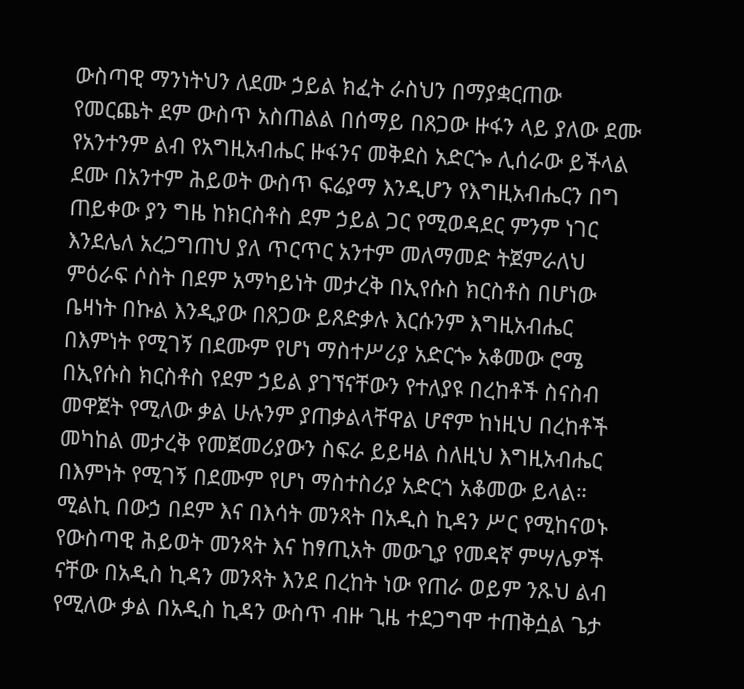ውስጣዊ ማንነትህን ለደሙ ኃይል ክፈት ራስህን በማያቋርጠው የመርጨት ደም ውስጥ አስጠልል በሰማይ በጸጋው ዙፋን ላይ ያለው ደሙ የአንተንም ልብ የአግዚአብሔር ዙፋንና መቅደስ አድርጐ ሊሰራው ይችላል ደሙ በአንተም ሕይወት ውስጥ ፍሬያማ እንዲሆን የእግዚአብሔርን በግ ጠይቀው ያን ግዜ ከክርስቶስ ደም ኃይል ጋር የሚወዳደር ምንም ነገር እንደሌለ አረጋግጠህ ያለ ጥርጥር አንተም መለማመድ ትጀምራለህ ምዕራፍ ሶስት በደም አማካይነት መታረቅ በኢየሱስ ክርስቶስ በሆነው ቤዛነት በኩል እንዲያው በጸጋው ይጸድቃሉ እርሱንም እግዚአብሔር በእምነት የሚገኝ በደሙም የሆነ ማስተሥሪያ አድርጐ አቆመው ሮሜ በኢየሱስ ክርስቶስ የደም ኃይል ያገኘናቸውን የተለያዩ በረከቶች ስናስብ መዋጀት የሚለው ቃል ሁሉንም ያጠቃልላቸዋል ሆኖም ከነዚህ በረከቶች መካከል መታረቅ የመጀመሪያውን ስፍራ ይይዛል ስለዚህ እግዚአብሔር በእምነት የሚገኝ በደሙም የሆነ ማስተስሪያ አድርጎ አቆመው ይላል። ሚልኪ በውኃ በደም እና በእሳት መንጻት በአዲስ ኪዳን ሥር የሚከናወኑ የውስጣዊ ሕይወት መንጻት እና ከፃጢአት መውጊያ የመዳኛ ምሣሌዎች ናቸው በአዲስ ኪዳን መንጻት እንደ በረከት ነው የጠራ ወይም ንጹህ ልብ የሚለው ቃል በአዲስ ኪዳን ውስጥ ብዙ ጊዜ ተደጋግሞ ተጠቅሷል ጌታ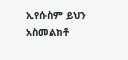ኢየሱስም ይህን አስመልክቶ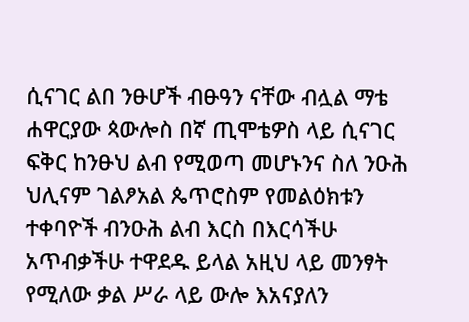ሲናገር ልበ ንፁሆች ብፁዓን ናቸው ብሏል ማቴ ሐዋርያው ጳውሎስ በኛ ጢሞቴዎስ ላይ ሲናገር ፍቅር ከንፁህ ልብ የሚወጣ መሆኑንና ስለ ንዑሕ ህሊናም ገልፆአል ጴጥሮስም የመልዕክቱን ተቀባዮች ብንዑሕ ልብ እርስ በእርሳችሁ አጥብቃችሁ ተዋደዱ ይላል አዚህ ላይ መንፃት የሚለው ቃል ሥራ ላይ ውሎ እአናያለን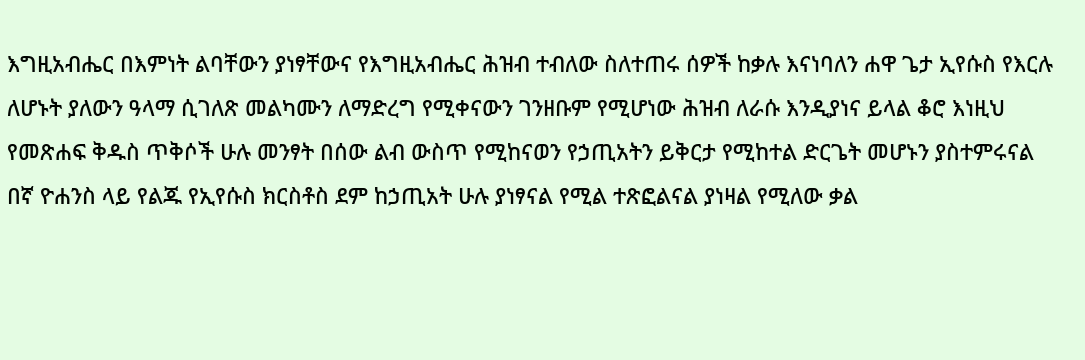እግዚአብሔር በእምነት ልባቸውን ያነፃቸውና የእግዚአብሔር ሕዝብ ተብለው ስለተጠሩ ሰዎች ከቃሉ እናነባለን ሐዋ ጌታ ኢየሱስ የእርሉ ለሆኑት ያለውን ዓላማ ሲገለጽ መልካሙን ለማድረግ የሚቀናውን ገንዘቡም የሚሆነው ሕዝብ ለራሱ እንዲያነና ይላል ቆሮ እነዚህ የመጽሐፍ ቅዱስ ጥቅሶች ሁሉ መንፃት በሰው ልብ ውስጥ የሚከናወን የኃጢአትን ይቅርታ የሚከተል ድርጌት መሆኑን ያስተምሩናል በኛ ዮሐንስ ላይ የልጁ የኢየሱስ ክርስቶስ ደም ከኃጢአት ሁሉ ያነፃናል የሚል ተጽፎልናል ያነዛል የሚለው ቃል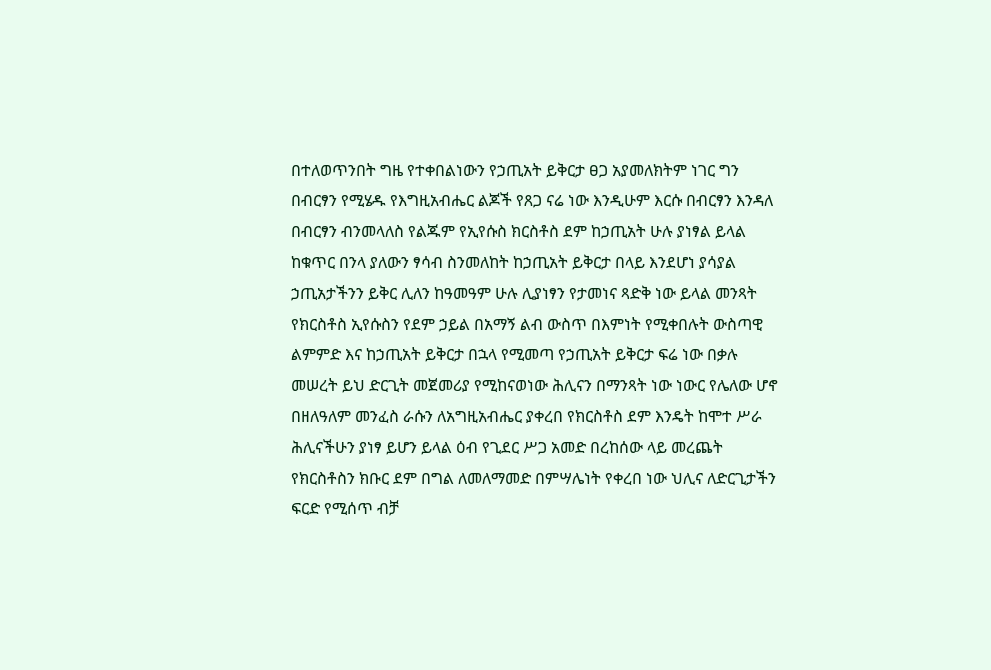በተለወጥንበት ግዜ የተቀበልነውን የኃጢአት ይቅርታ ፀጋ አያመለክትም ነገር ግን በብርፃን የሚሄዱ የእግዚአብሔር ልጆች የጸጋ ናሬ ነው እንዲሁም እርሱ በብርፃን እንዳለ በብርፃን ብንመላለስ የልጁም የኢየሱስ ክርስቶስ ደም ከኃጢአት ሁሉ ያነፃል ይላል ከቁጥር በንላ ያለውን ፃሳብ ስንመለከት ከኃጢአት ይቅርታ በላይ እንደሆነ ያሳያል ኃጢአታችንን ይቅር ሊለን ከዓመዓም ሁሉ ሊያነፃን የታመነና ጻድቅ ነው ይላል መንጻት የክርስቶስ ኢየሱስን የደም ኃይል በአማኝ ልብ ውስጥ በእምነት የሚቀበሉት ውስጣዊ ልምምድ እና ከኃጢአት ይቅርታ በኋላ የሚመጣ የኃጢአት ይቅርታ ፍሬ ነው በቃሉ መሠረት ይህ ድርጊት መጀመሪያ የሚከናወነው ሕሊናን በማንጻት ነው ነውር የሌለው ሆኖ በዘለዓለም መንፈስ ራሱን ለአግዚአብሔር ያቀረበ የክርስቶስ ደም እንዴት ከሞተ ሥራ ሕሊናችሁን ያነፃ ይሆን ይላል ዕብ የጊደር ሥጋ አመድ በረከሰው ላይ መረጨት የክርስቶስን ክቡር ደም በግል ለመለማመድ በምሣሌነት የቀረበ ነው ህሊና ለድርጊታችን ፍርድ የሚሰጥ ብቻ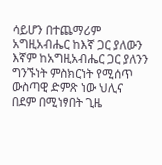ሳይሆን በተጨማሪም አግዚአብሔር ከእኛ ጋር ያለውን እኛም ከአግዚአብሔር ጋር ያለንን ግንኙነት ምስክርነት የሚሰጥ ውስጣዊ ድምጽ ነው ህሊና በደም በሚነፃበት ጊዜ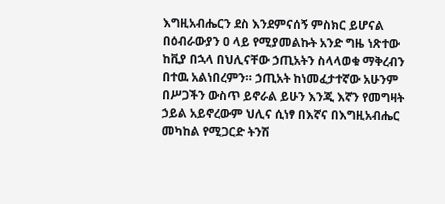እግዚአብሔርን ደስ እንደምናሰኝ ምስክር ይሆናል በዕብራውያን ዐ ላይ የሚያመልኩት አንድ ግዜ ነጽተው ከቪያ በኋላ በህሊናቸው ኃጢአትን ስላላወቁ ማቅረብን በተዉ አልነበረምን። ኃጢአት ከነመፈታተኛው አሁንም በሥጋችን ውስጥ ይኖራል ይሁን እንጂ እኛን የመግዛት ኃይል አይኖረውም ህሊና ሲነፃ በእኛና በእግዚአብሔር መካከል የሚጋርድ ትንሽ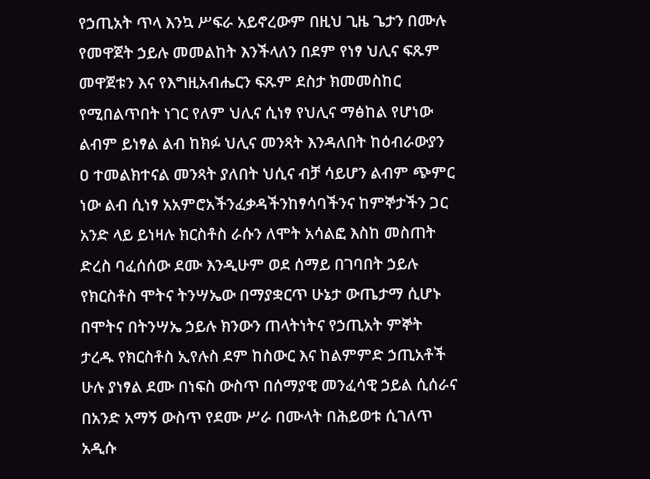የኃጢአት ጥላ እንኳ ሥፍራ አይኖረውም በዚህ ጊዜ ጌታን በሙሉ የመዋጀት ኃይሉ መመልከት እንችላለን በደም የነፃ ህሊና ፍጹም መዋጀቱን እና የእግዚአብሔርን ፍጹም ደስታ ክመመስከር የሚበልጥበት ነገር የለም ህሊና ሲነፃ የህሊና ማፅከል የሆነው ልብም ይነፃል ልብ ከክፉ ህሊና መንጻት እንዳለበት ከዕብራውያን ዐ ተመልክተናል መንጻት ያለበት ህሲና ብቻ ሳይሆን ልብም ጭምር ነው ልብ ሲነፃ አአምሮአችንፈቃዳችንከፃሳባችንና ከምኞታችን ጋር አንድ ላይ ይነዛሉ ክርስቶስ ራሱን ለሞት አሳልፎ እስከ መስጠት ድረስ ባፈሰሰው ደሙ እንዲሁም ወደ ሰማይ በገባበት ኃይሉ የክርስቶስ ሞትና ትንሣኤው በማያቋርጥ ሁኔታ ውጤታማ ሲሆኑ በሞትና በትንሣኤ ኃይሉ ክንውን ጠላትነትና የኃጢአት ምኞት ታረዱ የክርስቶስ ኢየሉስ ደም ከስውር እና ከልምምድ ኃጢአቶች ሁሉ ያነፃል ደሙ በነፍስ ውስጥ በሰማያዊ መንፈሳዊ ኃይል ሲሰራና በአንድ አማኝ ውስጥ የደሙ ሥራ በሙላት በሕይወቱ ሲገለጥ አዲሱ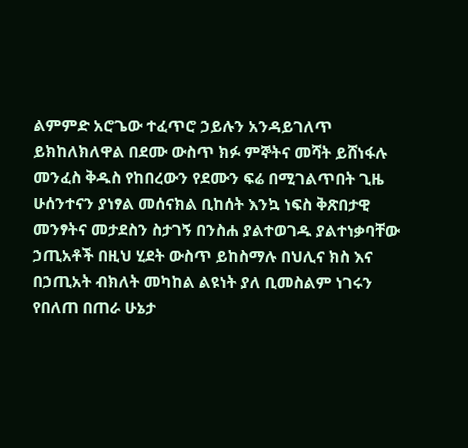ልምምድ አሮጌው ተፈጥሮ ኃይሉን አንዳይገለጥ ይክከለክለዋል በደሙ ውስጥ ክፉ ምኞትና መሻት ይሸነፋሉ መንፈስ ቅዱስ የከበረውን የደሙን ፍሬ በሚገልጥበት ጊዜ ሁሰንተናን ያነፃል መሰናክል ቢከሰት እንኳ ነፍስ ቅጽበታዊ መንፃትና መታደስን ስታገኝ በንስሐ ያልተወገዱ ያልተነቃባቸው ኃጢአቶች በዚህ ሂደት ውስጥ ይከስማሉ በህሊና ክስ እና በኃጢአት ብክለት መካከል ልዩነት ያለ ቢመስልም ነገሩን የበለጠ በጠራ ሁኔታ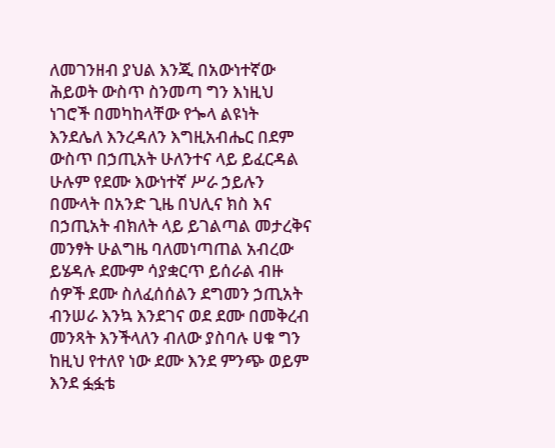ለመገንዘብ ያህል እንጂ በአውነተኛው ሕይወት ውስጥ ስንመጣ ግን እነዚህ ነገሮች በመካከላቸው የጐላ ልዩነት እንደሌለ እንረዳለን እግዚአብሔር በደም ውስጥ በኃጢአት ሁለንተና ላይ ይፈርዳል ሁሉም የደሙ እውነተኛ ሥራ ኃይሉን በሙላት በአንድ ጊዜ በህሊና ክስ እና በኃጢአት ብክለት ላይ ይገልጣል መታረቅና መንፃት ሁልግዜ ባለመነጣጠል አብረው ይሄዳሉ ደሙም ሳያቋርጥ ይሰራል ብዙ ሰዎች ደሙ ስለፈሰሰልን ደግመን ኃጢአት ብንሠራ እንኳ እንደገና ወደ ደሙ በመቅረብ መንጻት እንችላለን ብለው ያስባሉ ሀቁ ግን ከዚህ የተለየ ነው ደሙ እንደ ምንጭ ወይም እንደ ፏፏቴ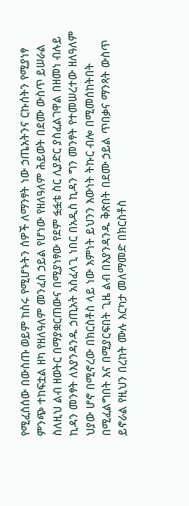የሚፈስሰው በውስጡ ወይም ከስሩ የሚሆኑትን ሰዎች ለማንፃት ነው ኃጤአትንና ርኩሰትን የሚያነፃ ምንጭ ተከፍቷል ዘካ የዘለዓለም መንፈስ ኃይል የሆነው የዘለዓለም ሕይወት በደሙ ውስጥ ይሠራል ስለዚህ ልብ ዘወትር በማያቋርጠውና በሚያነፃው የደም ፏፏቴ ስር ሊያድር ያስፈልገዋል በዘመነ ብሉይ ኪዳን መንፃት ለእያንዳንዱ ኃጢአት አስፈላጊ ነበር በአዲስ ኪዳን ግን መንፃት የተመሠረተው ዘለዓለም ህያው ሆኖ በሚኖረው በክርስቶስ ላይ ነው እምነት ይህንን እውነት ትኩር ብሎ በሚመሰከትበት በሚፈልግበት እና በሚያርፍበት ጊዜ ልብ በእያንዳንዱ ቅጽበት በደሙ ኃይል ጥበቃና ማንጻት ውስጥ ይኖራል የዚህን በረከት ሙሉ እርካታ መለማመድ በክርስቶስ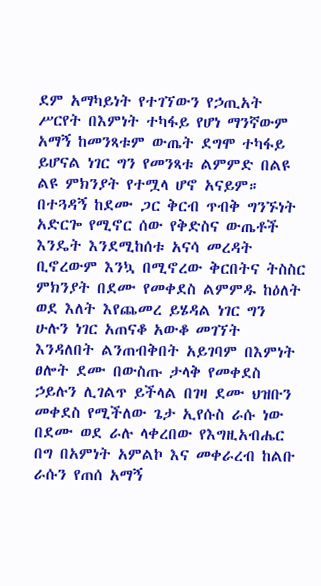ደም አማካይነት የተገኘውን የኃጢአት ሥርየት በእምነት ተካፋይ የሆነ ማንኛውም አማኝ ከመንጻቱም ውጤት ደግሞ ተካፋይ ይሆናል ነገር ግን የመንጻቱ ልምምድ በልዩ ልዩ ምክንያት የተሟላ ሆኖ አናይም። በተጓዳኝ ከደሙ ጋር ቅርብ ጥብቅ ግንኙነት አድርጐ የሚኖር ሰው የቅድስና ውጤቶች እንዴት እንደሚከሰቱ አናሳ መረዳት ቢኖረውም እንኳ በሚኖረው ቅርበትና ትስስር ምክንያት በደሙ የመቀደስ ልምምዱ ከዕለት ወደ እለት እየጨመረ ይሄዳል ነገር ግን ሁሉን ነገር አጠናቆ አውቆ መገኘት እንዳለበት ልንጠብቅበት አይገባም በእምነት ፀሎት ደሙ በውስጡ ታላቅ የመቀደስ ኃይሉን ሊገልጥ ይችላል በገዛ ደሙ ህዝቡን መቀደስ የሚችለው ጌታ ኢየሱስ ራሱ ነው በደሙ ወደ ራሉ ላቀረበው የእግዚአብሔር በግ በአምነት አምልኮ እና መቀራረብ ከልቡ ራሱን የጠሰ አማኝ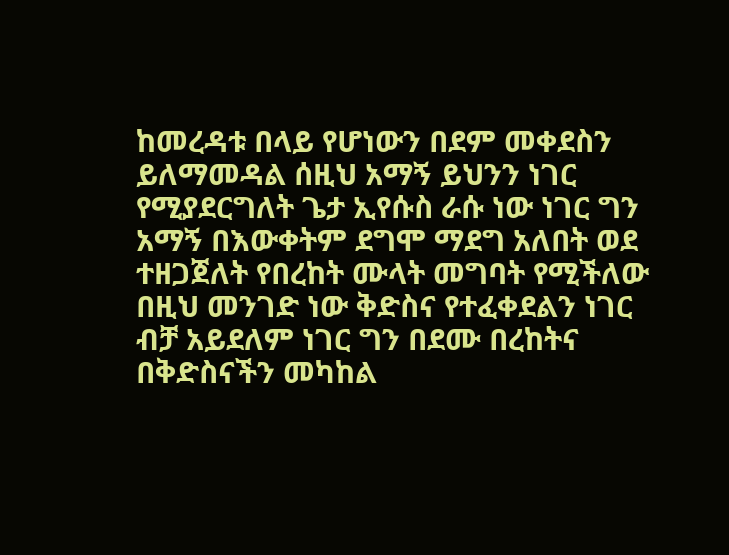ከመረዳቱ በላይ የሆነውን በደም መቀደስን ይለማመዳል ሰዚህ አማኝ ይህንን ነገር የሚያደርግለት ጌታ ኢየሱስ ራሱ ነው ነገር ግን አማኝ በእውቀትም ደግሞ ማደግ አለበት ወደ ተዘጋጀለት የበረከት ሙላት መግባት የሚችለው በዚህ መንገድ ነው ቅድስና የተፈቀደልን ነገር ብቻ አይደለም ነገር ግን በደሙ በረከትና በቅድስናችን መካከል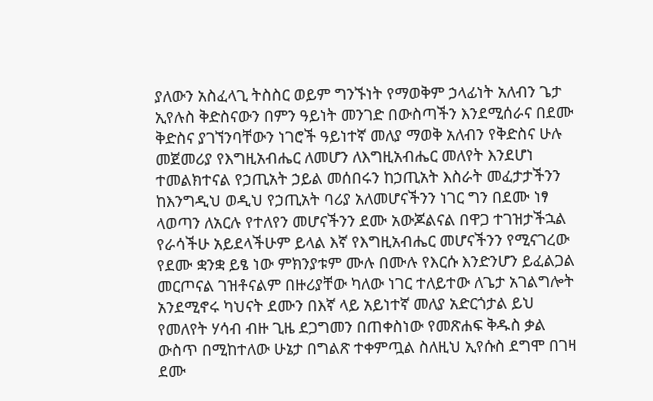ያለውን አስፈላጊ ትስስር ወይም ግንኙነት የማወቅም ኃላፊነት አለብን ጌታ ኢየሉስ ቅድስናውን በምን ዓይነት መንገድ በውስጣችን እንደሚሰራና በደሙ ቅድስና ያገኘንባቸውን ነገሮች ዓይነተኛ መለያ ማወቅ አለብን የቅድስና ሁሉ መጀመሪያ የእግዚአብሔር ለመሆን ለእግዚአብሔር መለየት እንደሆነ ተመልክተናል የኃጢአት ኃይል መሰበሩን ከኃጢአት እስራት መፈታታችንን ከእንግዲህ ወዲህ የኃጢአት ባሪያ አለመሆናችንን ነገር ግን በደሙ ነፃ ላወጣን ለአርሉ የተለየን መሆናችንን ደሙ አውጆልናል በዋጋ ተገዝታችኋል የራሳችሁ አይደላችሁም ይላል እኛ የእግዚአብሔር መሆናችንን የሚናገረው የደሙ ቋንቋ ይፄ ነው ምክንያቱም ሙሉ በሙሉ የእርሱ እንድንሆን ይፈልጋል መርጦናል ገዝቶናልም በዙሪያቸው ካለው ነገር ተለይተው ለጌታ አገልግሎት አንደሚኖሩ ካህናት ደሙን በእኛ ላይ አይነተኛ መለያ አድርጎታል ይህ የመለየት ሃሳብ ብዙ ጊዜ ደጋግመን በጠቀስነው የመጽሐፍ ቅዱስ ቃል ውስጥ በሚከተለው ሁኔታ በግልጽ ተቀምጧል ስለዚህ ኢየሱስ ደግሞ በገዛ ደሙ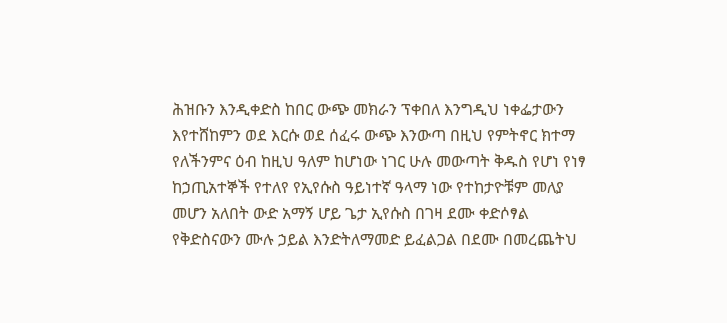ሕዝቡን እንዲቀድስ ከበር ውጭ መክራን ፕቀበለ እንግዲህ ነቀፌታውን እየተሸከምን ወደ እርሱ ወደ ሰፈሩ ውጭ እንውጣ በዚህ የምትኖር ክተማ የለችንምና ዕብ ከዚህ ዓለም ከሆነው ነገር ሁሉ መውጣት ቅዱስ የሆነ የነፃ ከኃጢአተኞች የተለየ የኢየሱስ ዓይነተኛ ዓላማ ነው የተከታዮቹም መለያ መሆን አለበት ውድ አማኝ ሆይ ጌታ ኢየሱስ በገዛ ደሙ ቀድሶፃል የቅድስናውን ሙሉ ኃይል እንድትለማመድ ይፈልጋል በደሙ በመረጨትህ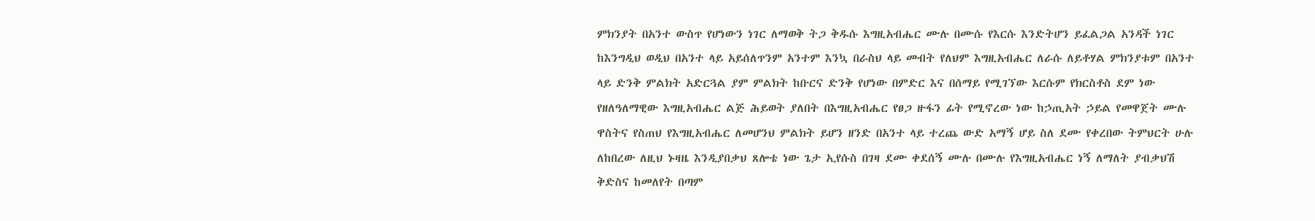ምክንያት በአንተ ውስጥ የሆነውን ነገር ለማወቅ ትጋ ቅዱሱ እግዚአብሔር ሙሉ በሙሱ የእርሱ እንድትሆን ይፈልጋል አንዳች ነገር ከእንግዲህ ወዲህ በአንተ ላይ አይሰለጥንም አንተም እንኳ በራስህ ላይ መብት የለህም እግዚአብሔር ለራሱ ለይቶሃል ምክንያቱም በአንተ ላይ ድንቅ ምልክት አድርጓል ያም ምልክት ከቡርና ድንቅ የሆነው በምድር እና በሰማይ የሚገኘው እርሱም የክርስቶስ ደም ነው የዘለዓለማዊው እግዚአብሔር ልጅ ሕይወት ያለበት በእግዚአብሔር የፀጋ ዙፋን ፊት የሚኖረው ነው ከኃጢአት ኃይል የመዋጀት ሙሉ ዋስትና የስጠህ የእግዚአብሔር ለመሆንህ ምልክት ይሆን ዘንድ በአንተ ላይ ተረጨ ውድ አማኝ ሆይ ስለ ደሙ የቀረበው ትምህርት ሁሉ ለከበረው ለዚህ ኑዛዜ እንዲያበቃህ ጸሎቴ ነው ጌታ ኢየሱስ በገዛ ደሙ ቀደሰኝ ሙሉ በሙሉ የእግዚአብሔር ነኝ ለማለት ያብቃህሽ ቅድስና ከመለየት በጣም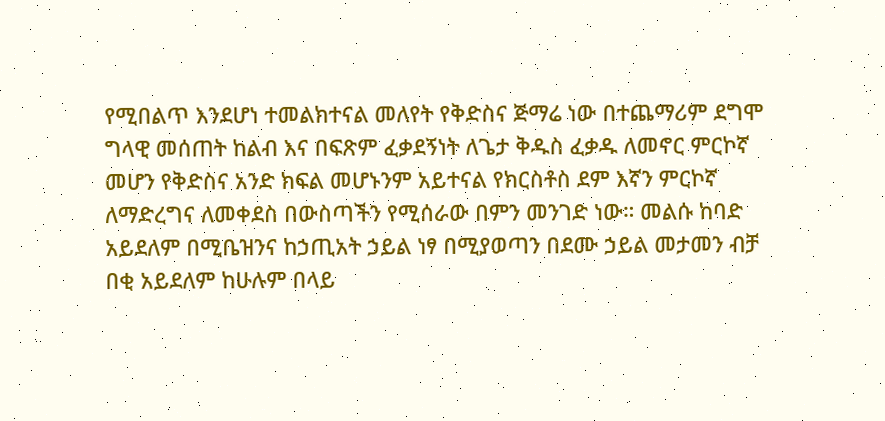የሚበልጥ እንደሆነ ተመልክተናል መለየት የቅድስና ጅማሬ ነው በተጨማሪም ደግሞ ግላዊ መሰጠት ከልብ እና በፍጽም ፈቃደኝነት ለጌታ ቅዱስ ፈቃዱ ለመኖር ምርኮኛ መሆን የቅድስና አንድ ክፍል መሆኑንም አይተናል የክርስቶስ ደም እኛን ምርኮኛ ለማድረግና ለመቀደስ በውስጣችን የሚሰራው በምን መንገድ ነው። መልሱ ከባድ አይደለም በሚቤዝንና ከኃጢአት ኃይል ነፃ በሚያወጣን በደሙ ኃይል መታመን ብቻ በቂ አይደለም ከሁሉም በላይ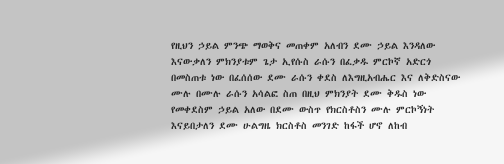የዚህን ኃይል ምንጭ ማወቅና መጠቀም አለብን ደሙ ኃይል እንዳለው እናውቃለን ምክንያቱም ጌታ ኢየሱስ ራሱን በፈቃዱ ምርኮኛ አድርጎ በመስጠቱ ነው በፈሰሰው ደሙ ራሱን ቀደስ ለእግዚአብሔር እና ለቅድስናው ሙሉ በሙሉ ራሱን አሳልፎ ስጠ በዚህ ምክንያት ደሙ ቅዱስ ነው የመቀደስም ኃይል አለው በደሙ ውስጥ የክርስቶስን ሙሉ ምርኮኝነት እናይበታለን ደሙ ሁልግዜ ክርስቶስ መንገድ ከፋች ሆኖ ለከብ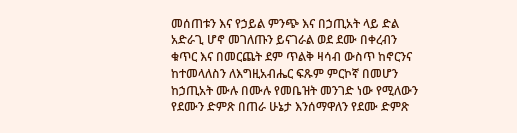መሰጠቱን እና የኃይል ምንጭ እና በኃጢአት ላይ ድል አድራጊ ሆኖ መገለጡን ይናገራል ወደ ደሙ በቀረብን ቁጥር እና በመርጨት ደም ጥልቅ ዛሳብ ውስጥ ከኖርንና ከተመላለስን ለእግዚአብሔር ፍጹም ምርኮኛ በመሆን ከኃጢአት ሙሉ በሙሉ የመቤዝት መንገድ ነው የሚለውን የደሙን ድምጽ በጠራ ሁኔታ እንሰማዋለን የደሙ ድምጽ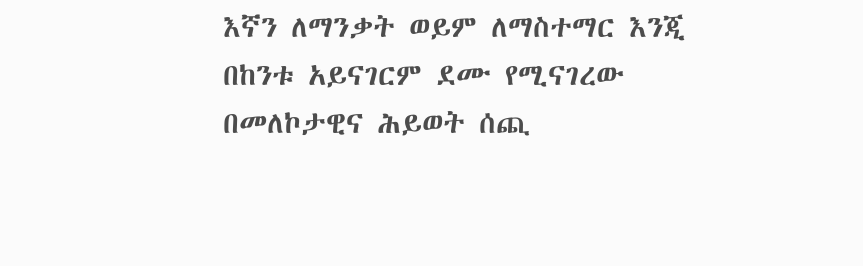እኛን ለማንቃት ወይም ለማስተማር እንጂ በከንቱ አይናገርም ደሙ የሚናገረው በመለኮታዊና ሕይወት ሰጪ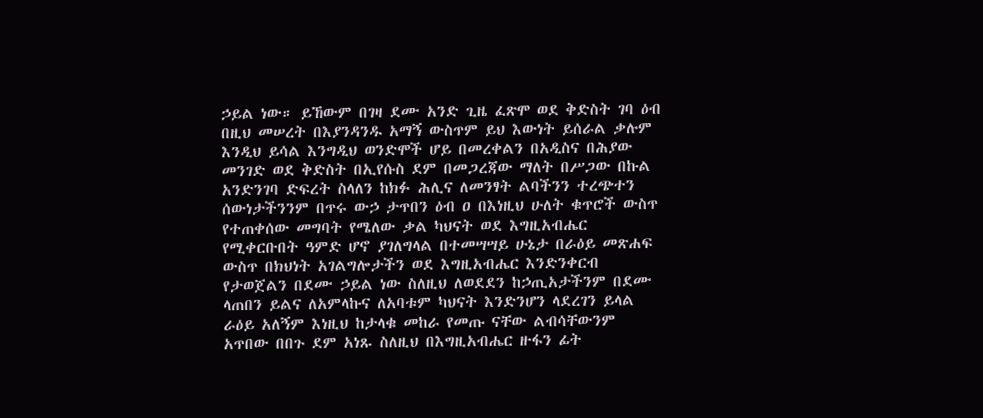ኃይል ነው። ይኸውም በገዛ ደሙ አንድ ጊዜ ፈጽሞ ወደ ቅድስት ገባ ዕብ በዚህ መሠረት በእያንዳንዱ አማኝ ውስጥም ይህ እውነት ይሰራል ቃሉም እንዲህ ይሳል እንግዲህ ወንድሞች ሆይ በመረቀልን በአዲስና በሕያው መንገድ ወደ ቅድስት በኢየሱስ ደም በመጋረጃው ማለት በሥጋው በኩል አንድንገባ ድፍረት ስላለን ከክፉ ሕሊና ለመንፃት ልባችንን ተረጭተን ሰውነታችንንም በጥሩ ውኃ ታጥበን ዕብ ዐ በእነዚህ ሁለት ቁጥሮች ውስጥ የተጠቀሰው መግባት የሜለው ቃል ካህናት ወደ እግዚአብሔር የሚቀርቡበት ዓምድ ሆኖ ያገለግላል በተመሣሣይ ሁኔታ በራዕይ መጽሐፍ ውስጥ በክህነት አገልግሎታችን ወደ እግዚአብሔር እንድንቀርብ የታወጀልን በደሙ ኃይል ነው ስለዚህ ለወደደን ከኃጢአታችንም በደሙ ላጠበን ይልና ለአምላኩና ለአባቱም ካህናት እንድንሆን ላደረገን ይላል ራዕይ አለኝም እነዚህ ከታላቁ መከራ የመጡ ናቸው ልብሳቸውንም አጥበው በበጉ ደም አነጹ ስለዚህ በእግዚአብሔር ዙፋን ፊት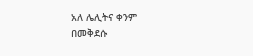አለ ሌሊትና ቀንም በመቅደሱ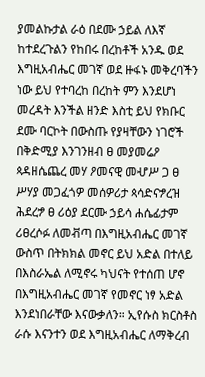ያመልኩታል ራዕ በደሙ ኃይል ለእኛ ከተደረጉልን የከበሩ በረከቶች አንዱ ወደ እግዚአብሔር መገኛ ወደ ዙፋኑ መቅረባችን ነው ይህ የተባረከ በረከት ምን እንደሆነ መረዳት እንችል ዘንድ እስቲ ይህ የክቡር ደሙ ባርኮት በውስጡ የያዛቸውን ነገሮች በቅድሚያ እንገንዘብ ፀ መያመሬዖ ጳዳዘሴጨረ መሃ ዖመናዊ መሇሥ ጋ ፀ ሥሃያ መጋፈጎዎ መሰዎሪታ ጳሳድናፇረዝ ሕደረፇ ፀ ሪዕያ ደርሙ ኃይሳ ሐሴፊታም ሪፀረሶፉ ለመቭጣ በእግዚአብሔር መገኛ ውስጥ በትክክል መኖር ይህ አድል በተለይ በእስራኤል ለሚኖሩ ካህናት የተሰጠ ሆኖ በእግዚአብሔር መገኛ የመኖር ነፃ አድል እንደነበራቸው እናውቃለን። ኢየሱስ ክርስቶስ ራሱ እናንተን ወደ እግዚአብሔር ለማቅረብ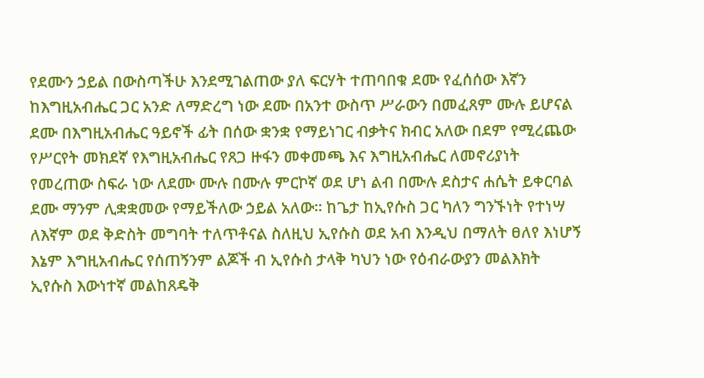የደሙን ኃይል በውስጣችሁ እንደሚገልጠው ያለ ፍርሃት ተጠባበቁ ደሙ የፈሰሰው እኛን ከእግዚአብሔር ጋር አንድ ለማድረግ ነው ደሙ በአንተ ውስጥ ሥራውን በመፈጸም ሙሉ ይሆናል ደሙ በእግዚአብሔር ዓይኖች ፊት በሰው ቋንቋ የማይነገር ብቃትና ክብር አለው በደም የሚረጨው የሥርየት መክደኛ የእግዚአብሔር የጸጋ ዙፋን መቀመጫ እና እግዚአብሔር ለመኖሪያነት የመረጠው ስፍራ ነው ለደሙ ሙሉ በሙሉ ምርኮኛ ወደ ሆነ ልብ በሙሉ ደስታና ሐሴት ይቀርባል ደሙ ማንም ሊቋቋመው የማይችለው ኃይል አለው። ከጌታ ከኢየሱስ ጋር ካለን ግንኙነት የተነሣ ለእኛም ወደ ቅድስት መግባት ተለጥቶናል ስለዚህ ኢየሱስ ወደ አብ እንዲህ በማለት ፀለየ እነሆኝ እኔም እግዚአብሔር የሰጠኝንም ልጆች ብ ኢየሱስ ታላቅ ካህን ነው የዕብራውያን መልእክት ኢየሱስ እውነተኛ መልከጸዴቅ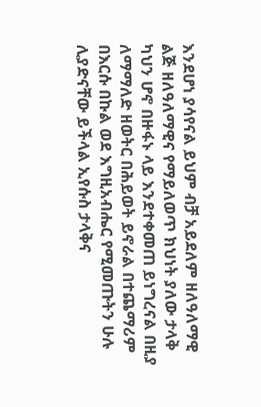እንደሆነ ያሳየናል ይህም ብቻ አይደለም ዘለዓለማዊ ልጅ ዘለዓለማዊና የማይለወጥ ክህነት ያለው ታላቅ ካህን ሆኖ በዙፋኑ ላይ እንደተቀመጠ ይነግረናል በዚያ ለማማለድ ዘወትር በሕይወት ይኖራል በተጨማሪም በእርሱ በኩል ወደ እግዚአብሔር የሚመጡትን ሁሉ ሊያድናቸው ይችላል ኢየሱስ ታላቅና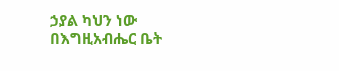ኃያል ካህን ነው በእግዚአብሔር ቤት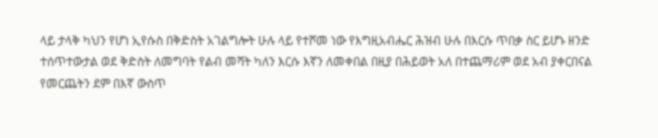ላይ ታላቅ ካህን የሆነ ኢየሱስ በቅድስት አገልግሎት ሁሉ ላይ የተሾመ ነው የእግዚአብሔር ሕዝብ ሁሉ በእርሱ ጥበቃ ስር ይሆኑ ዘንድ ተሰጥተውታል ወደ ቅድስት ለመግባት የልብ መሻት ካለን እርሱ እኛን ለመቀበል በዚያ በሕይወት አለ በተጨማሪም ወደ አብ ያቀርበናል የመርጨትን ደም በእኛ ውስጥ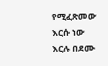የሚፈጽመው እርሱ ነው እርሉ በደሙ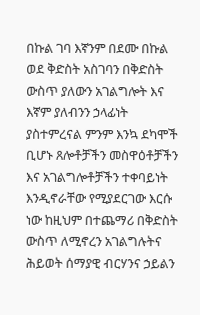በኩል ገባ እኛንም በደሙ በኩል ወደ ቅድስት አስገባን በቅድስት ውስጥ ያለውን አገልግሎት እና እኛም ያለብንን ኃላፊነት ያስተምረናል ምንም እንኳ ደካሞች ቢሆኑ ጸሎቶቻችን መስዋዕቶቻችን እና አገልግሎቶቻችን ተቀባይነት እንዲኖራቸው የሚያደርገው እርሱ ነው ከዚህም በተጨማሪ በቅድስት ውስጥ ለሚኖረን አገልግሉትና ሕይወት ሰማያዊ ብርሃንና ኃይልን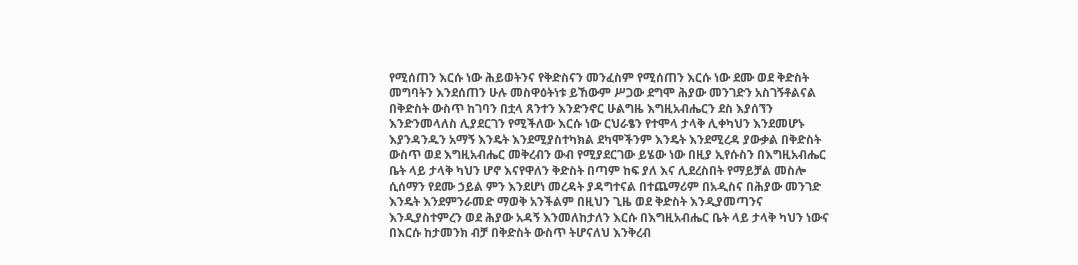የሚሰጠን እርሱ ነው ሕይወትንና የቅድስናን መንፈስም የሚሰጠን እርሱ ነው ደሙ ወደ ቅድስት መግባትን እንደሰጠን ሁሉ መስዋዕትነቱ ይኸውም ሥጋው ደግሞ ሕያው መንገድን አስገኝቶልናል በቅድስት ውስጥ ከገባን በቷላ ጸንተን እንድንኖር ሁልግዜ እግዚአብሔርን ደስ እያሰኘን እንድንመላለስ ሊያደርገን የሚችለው እርሱ ነው ርህራፄን የተሞላ ታላቅ ሊቀካህን እንደመሆኑ እያንዳንዱን አማኝ እንዴት እንደሚያስተካክል ደካሞችንም እንዴት እንደሚረዳ ያውቃል በቅድስት ውስጥ ወደ እግዚአብሔር መቅረብን ውብ የሚያደርገው ይሄው ነው በዚያ ኢየሱስን በእግዚአብሔር ቤት ላይ ታላቅ ካህን ሆኖ እናየዋለን ቅድስት በጣም ከፍ ያለ እና ሊደረስበት የማይቻል መስሎ ሲሰማን የደሙ ኃይል ምን እንደሆነ መረዳት ያዳግተናል በተጨማሪም በአዲስና በሕያው መንገድ እንዴት እንደምንራመድ ማወቅ አንችልም በዚህን ጊዜ ወደ ቅድስት እንዲያመጣንና እንዲያስተምረን ወደ ሕያው አዳኝ እንመለከታለን እርሱ በእግዚአብሔር ቤት ላይ ታላቅ ካህን ነውና በእርሱ ከታመንክ ብቻ በቅድስት ውስጥ ትሆናለህ እንቅረብ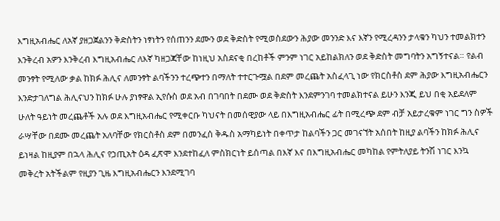እግዚአብሔር ለአኛ ያዘጋጀልንን ቅድስትን ነፃነትን የሰጠንን ደሙን ወደ ቅድስት የሚወስደውን ሕያው መንንድ እና እኛን የሚረዳንን ታላቁን ካህን ተመልክተን እንቅረብ አዎን እንቅረብ እግዚአብሔር ለእኛ ካዘጋጃቸው ከነዚህ አስደናቂ በረከቶች ምንም ነገር አይከልክለን ወደ ቅድስት መግባትን አግኝተናል። የልብ መንፃት የሚለው ቃል ከክፉ ሕሊና ለመንፃት ልባችንን ተረጭተን በማለት ተተርጉሟል በደም መረጨት አስፈላጊ ነው የክርስቶስ ደም ሕያው እግዚአብሔርን እንድታገለግል ሕሊናህን ከክፉ ሁሉ ያነፃዋል ኢየሱስ ወደ አብ በገባበት በደሙ ወደ ቅድስት እንደምንገባ ተመልክተናል ይሁን እንጂ ይህ በቂ አይደለም ሁለት ዓይነት መረጨቶች አሉ ወደ እግዚአብሔር የሚቀርቡ ካህናት በመሰዊያው ላይ በእግዚአብሔር ፊት በሚረጭ ደም ብቻ አይታረቁም ነገር ግን ስዎች ራሣቸው በደሙ መረጨት አለባቸው የክርስቶስ ደም በመንፈሰ ቅዱስ አማካይነት በቀጥታ ከልባችን ጋር መገናኘት አሰበት ከዚያ ልባችን ከክፉ ሕሊና ይነዛል ከዚያም በኋላ ሕሊና የኃጢአት ዕዳ ፈጽሞ እንደተከፈለ ምስክርነት ይሰጣል በእኛ እና በእግዚአብሔር መካከል የምትለያይ ትንሽ ነገር እንኳ መቅረት አትችልም የዚያን ጊዜ እግዚአብሔርን እንደሚገባ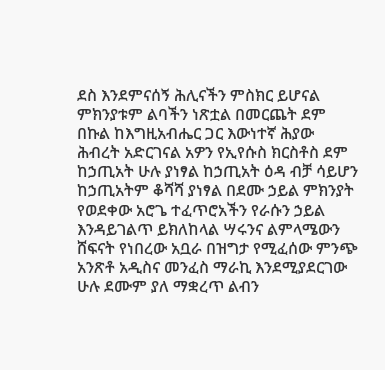ደስ እንደምናሰኝ ሕሊናችን ምስክር ይሆናል ምክንያቱም ልባችን ነጽቷል በመርጨት ደም በኩል ከእግዚአብሔር ጋር እውነተኛ ሕያው ሕብረት አድርገናል አዎን የኢየሱስ ክርስቶስ ደም ከኃጢአት ሁሉ ያነፃል ከኃጢአት ዕዳ ብቻ ሳይሆን ከኃጢአትም ቆሻሻ ያነፃል በደሙ ኃይል ምክንያት የወደቀው አሮጌ ተፈጥሮአችን የራሱን ኃይል እንዳይገልጥ ይክለከላል ሣሩንና ልምላሜውን ሸፍናት የነበረው አቧራ በዝግታ የሚፈሰው ምንጭ አንጽቶ አዲስና መንፈስ ማራኪ እንደሚያደርገው ሁሉ ደሙም ያለ ማቋረጥ ልብን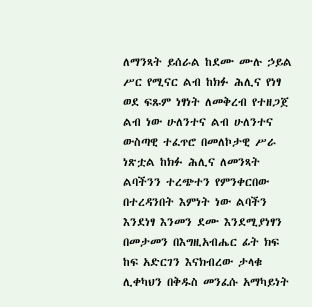ለማንጻት ይሰራል ከደሙ ሙሉ ኃይል ሥር የሚናር ልብ ከክፉ ሕሊና የነፃ ወደ ፍጹም ነፃነት ለመቅረብ የተዘጋጀ ልብ ነው ሁለንተና ልብ ሁለንተና ውስጣዊ ተፈጥሮ በመለኮታዊ ሥራ ነጽቷል ከክፉ ሕሊና ለመንጻት ልባችንን ተረጭተን የምንቀርበው በተረዳንበት እምነት ነው ልባችን እንደነፃ እንመን ደሙ እንደሚያነፃን በመታመን በእግዚአብሔር ፊት ክፍ ከፍ አድርገን እናክብረው ታላቁ ሊቀካህን በቅዱስ መንፈሱ አማካይነት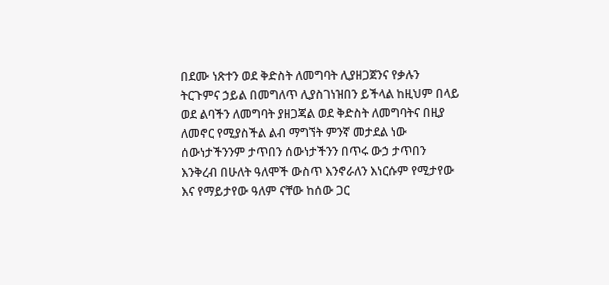በደሙ ነጽተን ወደ ቅድስት ለመግባት ሊያዘጋጀንና የቃሉን ትርጉምና ኃይል በመግለጥ ሊያስገነዝበን ይችላል ከዚህም በላይ ወደ ልባችን ለመግባት ያዘጋጃል ወደ ቅድስት ለመግባትና በዚያ ለመኖር የሚያስችል ልብ ማግኘት ምንኛ መታደል ነው ሰውነታችንንም ታጥበን ሰውነታችንን በጥሩ ውኃ ታጥበን እንቅረብ በሁለት ዓለሞች ውስጥ እንኖራለን እነርሱም የሚታየው እና የማይታየው ዓለም ናቸው ከሰው ጋር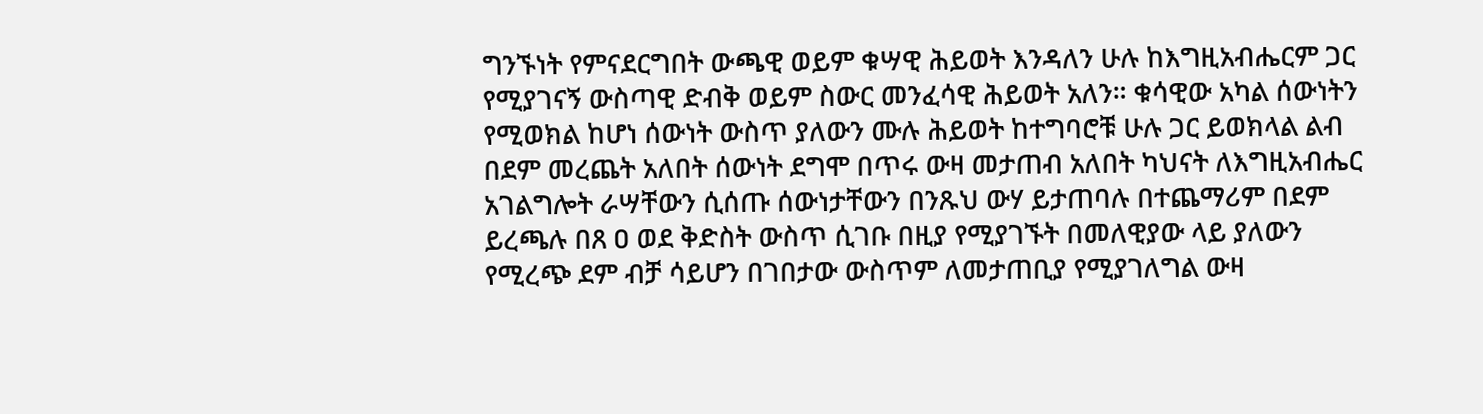ግንኙነት የምናደርግበት ውጫዊ ወይም ቁሣዊ ሕይወት እንዳለን ሁሉ ከእግዚአብሔርም ጋር የሚያገናኝ ውስጣዊ ድብቅ ወይም ስውር መንፈሳዊ ሕይወት አለን። ቁሳዊው አካል ሰውነትን የሚወክል ከሆነ ሰውነት ውስጥ ያለውን ሙሉ ሕይወት ከተግባሮቹ ሁሉ ጋር ይወክላል ልብ በደም መረጨት አለበት ሰውነት ደግሞ በጥሩ ውዛ መታጠብ አለበት ካህናት ለእግዚአብሔር አገልግሎት ራሣቸውን ሲሰጡ ሰውነታቸውን በንጹህ ውሃ ይታጠባሉ በተጨማሪም በደም ይረጫሉ በጸ ዐ ወደ ቅድስት ውስጥ ሲገቡ በዚያ የሚያገኙት በመለዊያው ላይ ያለውን የሚረጭ ደም ብቻ ሳይሆን በገበታው ውስጥም ለመታጠቢያ የሚያገለግል ውዛ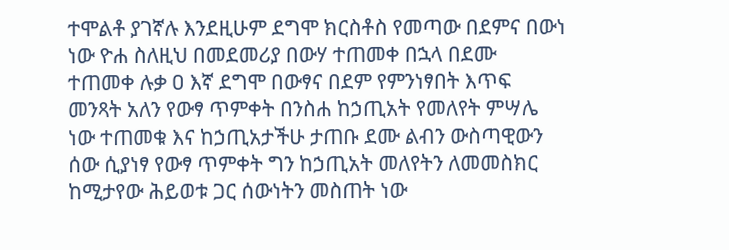ተሞልቶ ያገኛሉ እንደዚሁም ደግሞ ክርስቶስ የመጣው በደምና በውነ ነው ዮሐ ስለዚህ በመደመሪያ በውሃ ተጠመቀ በኋላ በደሙ ተጠመቀ ሉቃ ዐ እኛ ደግሞ በውፃና በደም የምንነፃበት እጥፍ መንጻት አለን የውፃ ጥምቀት በንስሐ ከኃጢአት የመለየት ምሣሌ ነው ተጠመቁ እና ከኃጢአታችሁ ታጠቡ ደሙ ልብን ውስጣዊውን ሰው ሲያነፃ የውፃ ጥምቀት ግን ከኃጢአት መለየትን ለመመስክር ከሚታየው ሕይወቱ ጋር ሰውነትን መስጠት ነው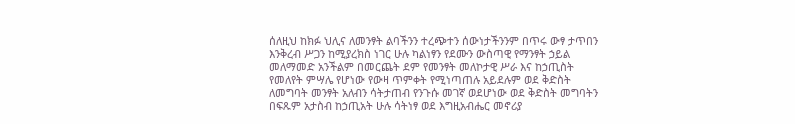ሰለዚህ ከክፉ ህሊና ለመንፃት ልባችንን ተረጭተን ሰውነታችንንም በጥሩ ውፃ ታጥበን እንቅረብ ሥጋን ከሚያረክስ ነገር ሁሉ ካልነፃን የደሙን ውስጣዊ የማንፃት ኃይል መለማመድ አንችልም በመርጨት ደም የመንፃት መለኮታዊ ሥራ እና ከኃጢስት የመለየት ምሣሌ የሆነው የውዛ ጥምቀት የሚነጣጠሉ አይደሉም ወደ ቅድስት ለመግባት መንፃት አለብን ሳትታጠብ የንጉሱ መገኛ ወደሆነው ወደ ቅድስት መግባትን በፍጹም አታስብ ከኃጢአት ሁሉ ሳትነፃ ወደ እግዚአብሔር መኖሪያ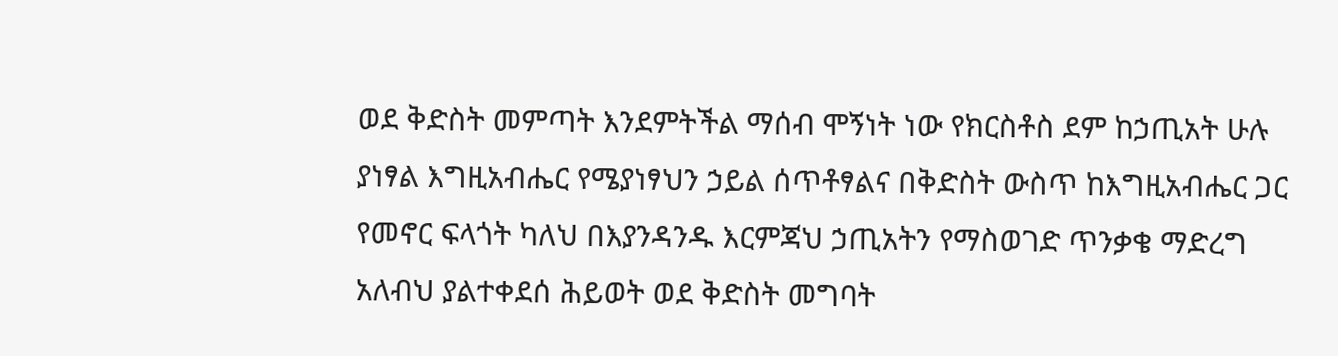ወደ ቅድስት መምጣት እንደምትችል ማሰብ ሞኝነት ነው የክርስቶስ ደም ከኃጢአት ሁሉ ያነፃል እግዚአብሔር የሜያነፃህን ኃይል ሰጥቶፃልና በቅድስት ውስጥ ከእግዚአብሔር ጋር የመኖር ፍላጎት ካለህ በእያንዳንዱ እርምጃህ ኃጢአትን የማስወገድ ጥንቃቄ ማድረግ አለብህ ያልተቀደሰ ሕይወት ወደ ቅድስት መግባት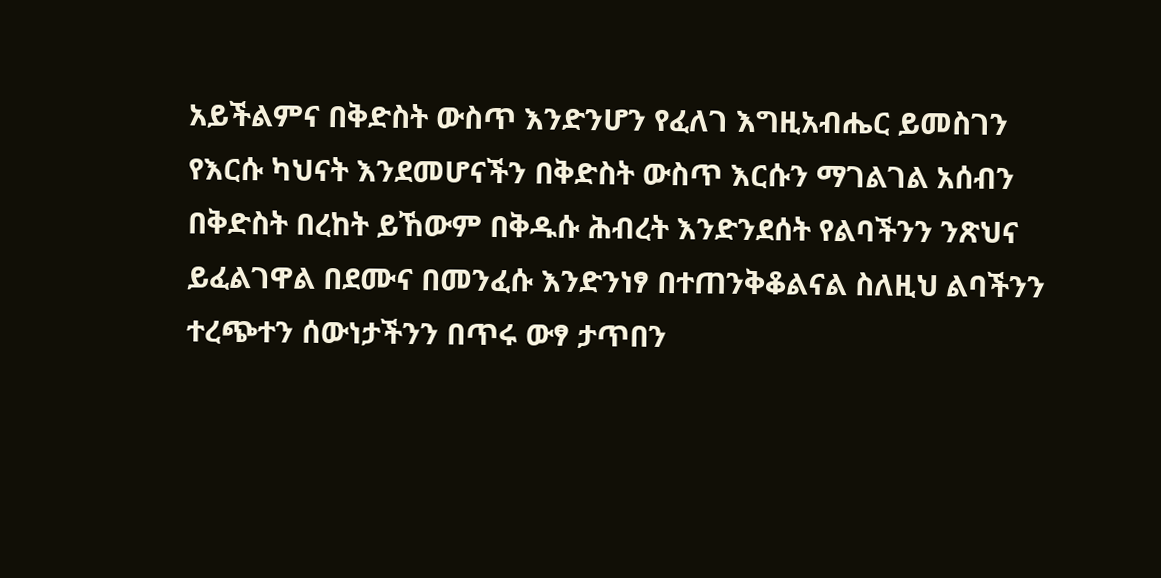አይችልምና በቅድስት ውስጥ እንድንሆን የፈለገ እግዚአብሔር ይመስገን የእርሱ ካህናት እንደመሆናችን በቅድስት ውስጥ እርሱን ማገልገል አሰብን በቅድስት በረከት ይኸውም በቅዱሱ ሕብረት እንድንደሰት የልባችንን ንጽህና ይፈልገዋል በደሙና በመንፈሱ እንድንነፃ በተጠንቅቆልናል ስለዚህ ልባችንን ተረጭተን ሰውነታችንን በጥሩ ውፃ ታጥበን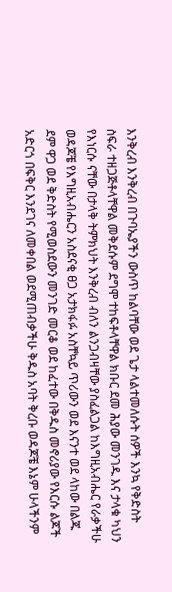እንቅረብ እንቅረብ በጉባኤያችን ውስጥ ከልባቸው ወደ ጌታ ላልተመለሱት ሰዎች እንኳ የቅድስት ስፍራ ተዘጋጅቶላቸዋል መቅደሱም ደግሞ ተከፍቶላቸዋል ክቡር ደመ ሕያው መንገዱ እና ታላቁ ካህን የእነርሱ ናቸው በታላቅ ትምክህት እንቅረብ ብለን ልንጋብዛቸው ያስፈልጋል ከእግዚአብሔር የራቃችሁ ወዳጆቼ የእግዚአብሔርን አስደናቂ ፀጋ አታክፋፉ አስቸኳይ ጥሪውን ወደ እናንተ ወደ ላከው በልጁ ደም ዋጋ ወደ ቅድስት የሚወስደውን መንገድ መርቆ ወደ ከፈተው በቅዱስ መኖሪያው የእርሱ ልጆች አድርጎ በፍቅር እንደገና ለመቀበል ወደሚጠብቃችሁ ቅዱስ አባት ቅረቡ ወዳጆቼ እኔም ሁላችንም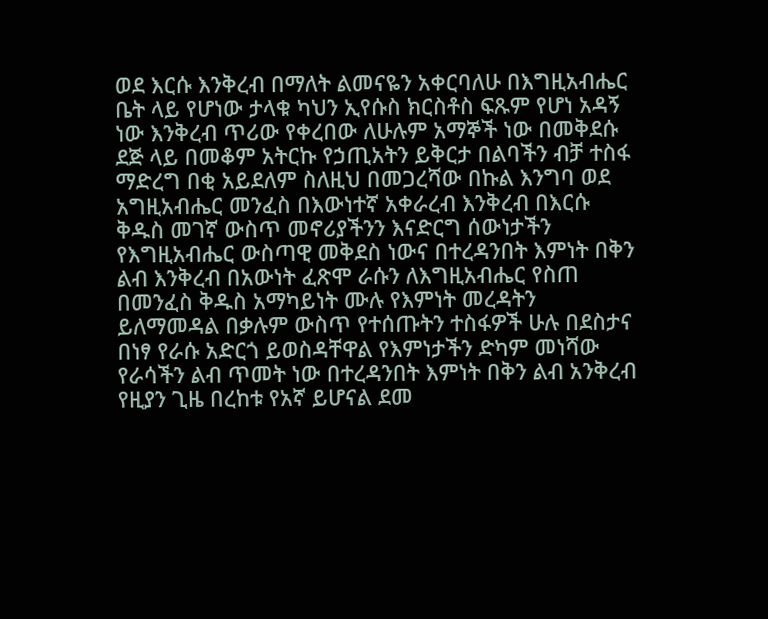ወደ እርሱ እንቅረብ በማለት ልመናዬን አቀርባለሁ በእግዚአብሔር ቤት ላይ የሆነው ታላቁ ካህን ኢየሱስ ክርስቶስ ፍጹም የሆነ አዳኝ ነው እንቅረብ ጥሪው የቀረበው ለሁሉም አማኞች ነው በመቅደሱ ደጅ ላይ በመቆም አትርኩ የኃጢአትን ይቅርታ በልባችን ብቻ ተስፋ ማድረግ በቂ አይደለም ስለዚህ በመጋረሻው በኩል እንግባ ወደ አግዚአብሔር መንፈስ በእውነተኛ አቀራረብ እንቅረብ በእርሱ ቅዱስ መገኛ ውስጥ መኖሪያችንን እናድርግ ሰውነታችን የእግዚአብሔር ውስጣዊ መቅደስ ነውና በተረዳንበት እምነት በቅን ልብ እንቅረብ በአውነት ፈጽሞ ራሱን ለእግዚአብሔር የስጠ በመንፈስ ቅዱስ አማካይነት ሙሉ የእምነት መረዳትን ይለማመዳል በቃሉም ውስጥ የተሰጡትን ተስፋዎች ሁሉ በደስታና በነፃ የራሱ አድርጎ ይወስዳቸዋል የእምነታችን ድካም መነሻው የራሳችን ልብ ጥመት ነው በተረዳንበት እምነት በቅን ልብ አንቅረብ የዚያን ጊዜ በረከቱ የአኛ ይሆናል ደመ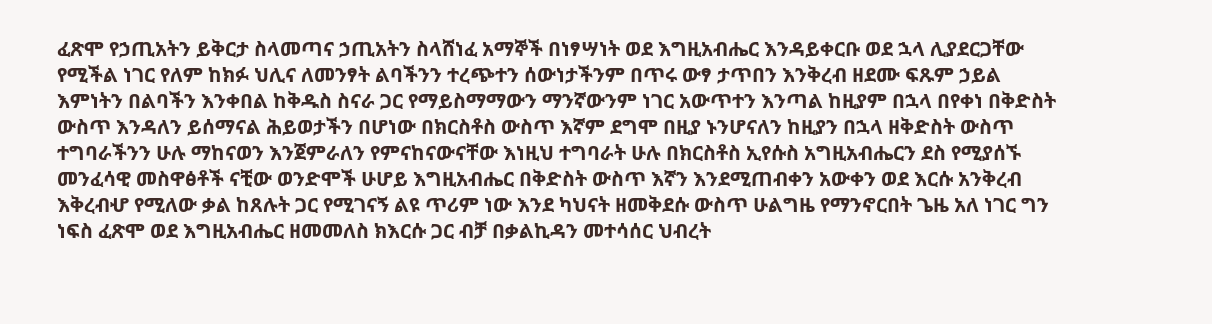ፈጽሞ የኃጢአትን ይቅርታ ስላመጣና ኃጢአትን ስላሸነፈ አማኞች በነፃሣነት ወደ እግዚአብሔር እንዳይቀርቡ ወደ ኋላ ሊያደርጋቸው የሚችል ነገር የለም ከክፉ ህሊና ለመንፃት ልባችንን ተረጭተን ሰውነታችንም በጥሩ ውፃ ታጥበን እንቅረብ ዘደሙ ፍጹም ኃይል እምነትን በልባችን እንቀበል ከቅዱስ ስናራ ጋር የማይስማማውን ማንኛውንም ነገር አውጥተን እንጣል ከዚያም በኋላ በየቀነ በቅድስት ውስጥ እንዳለን ይሰማናል ሕይወታችን በሆነው በክርስቶስ ውስጥ እኛም ደግሞ በዚያ ኑንሆናለን ከዚያን በኋላ ዘቅድስት ውስጥ ተግባራችንን ሁሉ ማከናወን እንጀምራለን የምናከናውናቸው እነዚህ ተግባራት ሁሉ በክርስቶስ ኢየሱስ አግዚአብሔርን ደስ የሚያሰኙ መንፈሳዊ መስዋፅቶች ናቺው ወንድሞች ሁሆይ እግዚአብሔር በቅድስት ውስጥ እኛን እንደሚጠብቀን አውቀን ወደ እርሱ አንቅረብ እቅረብሇ የሚለው ቃል ከጸሉት ጋር የሚገናኝ ልዩ ጥሪም ነው እንደ ካህናት ዘመቅደሱ ውስጥ ሁልግዜ የማንኖርበት ጌዜ አለ ነገር ግን ነፍስ ፈጽሞ ወደ እግዚአብሔር ዘመመለስ ክእርሱ ጋር ብቻ በቃልኪዳን መተሳሰር ህብረት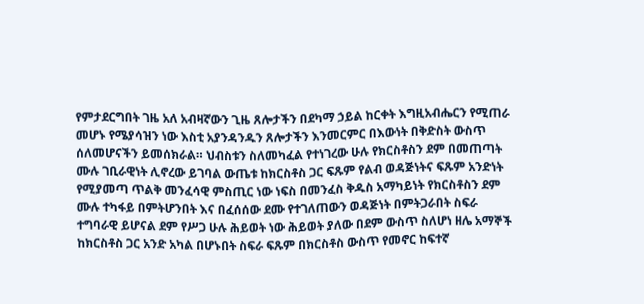የምታደርግበት ገዜ አለ አብዛኛውን ጊዜ ጸሎታችን በደካማ ኃይል ከርቀት እግዚአብሔርን የሚጠራ መሆኑ የሜያሳዝን ነው እስቲ አያንዳንዱን ጸሎታችን እንመርምር በእውነት በቅድስት ውስጥ ሰለመሆናችን ይመሰክራል። ህብስቱን ስለመካፈል የተነገረው ሁሉ የክርስቶስን ደም በመጠጣት ሙሉ ገቢራዊነት ሊኖረው ይገባል ውጤቱ ከክርስቶስ ጋር ፍጹም የልብ ወዳጅነትና ፍጹም አንድነት የሚያመጣ ጥልቅ መንፈሳዊ ምስጢር ነው ነፍስ በመንፈስ ቅዱስ አማካይነት የክርስቶስን ደም ሙሉ ተካፋይ በምትሆንበት እና በፈሰሰው ደሙ የተገለጠውን ወዳጅነት በምትጋራበት ስፍራ ተግባራዊ ይሆናል ደም የሥጋ ሁሉ ሕይወት ነው ሕይወት ያለው በደም ውስጥ ስለሆነ ዘሌ አማኞች ከክርስቶስ ጋር አንድ አካል በሆኑበት ስፍራ ፍጹም በክርስቶስ ውስጥ የመኖር ከፍተኛ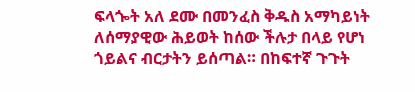ፍላጐት አለ ደሙ በመንፈስ ቅዱስ አማካይነት ለሰማያዊው ሕይወት ከሰው ችሉታ በላይ የሆነ ጎይልና ብርታትን ይሰጣል። በከፍተኛ ጉጉት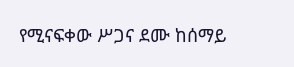የሚናፍቀው ሥጋና ደሙ ከሰማይ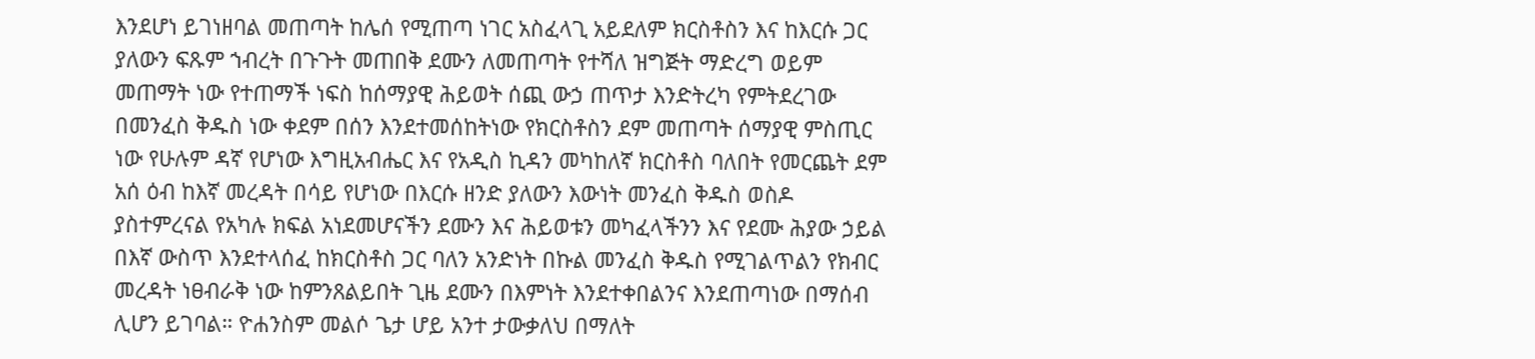እንደሆነ ይገነዘባል መጠጣት ከሌሰ የሚጠጣ ነገር አስፈላጊ አይደለም ክርስቶስን እና ከእርሱ ጋር ያለውን ፍጹም ኀብረት በጉጉት መጠበቅ ደሙን ለመጠጣት የተሻለ ዝግጅት ማድረግ ወይም መጠማት ነው የተጠማች ነፍስ ከሰማያዊ ሕይወት ሰጪ ውኃ ጠጥታ እንድትረካ የምትደረገው በመንፈስ ቅዱስ ነው ቀደም በሰን እንደተመሰከትነው የክርስቶስን ደም መጠጣት ሰማያዊ ምስጢር ነው የሁሉም ዳኛ የሆነው እግዚአብሔር እና የአዲስ ኪዳን መካከለኛ ክርስቶስ ባለበት የመርጨት ደም አሰ ዕብ ከእኛ መረዳት በሳይ የሆነው በእርሱ ዘንድ ያለውን እውነት መንፈስ ቅዱስ ወስዶ ያስተምረናል የአካሉ ክፍል አነደመሆናችን ደሙን እና ሕይወቱን መካፈላችንን እና የደሙ ሕያው ኃይል በእኛ ውስጥ እንደተላሰፈ ከክርስቶስ ጋር ባለን አንድነት በኩል መንፈስ ቅዱስ የሚገልጥልን የክብር መረዳት ነፀብራቅ ነው ከምንጸልይበት ጊዜ ደሙን በእምነት እንደተቀበልንና እንደጠጣነው በማሰብ ሊሆን ይገባል። ዮሐንስም መልሶ ጌታ ሆይ አንተ ታውቃለህ በማለት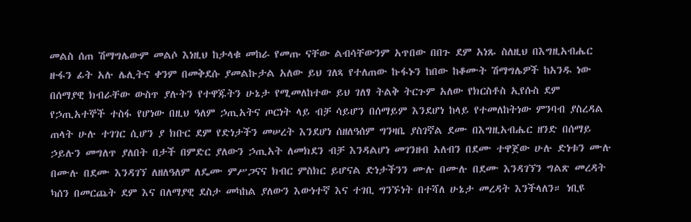መልስ ሰጠ ሽማግሌውም መልሶ እነዚህ ከታላቁ መከራ የመጡ ናቸው ልብሳቸውንም አጥበው በበጉ ደም አነጹ ስለዚህ በእግዚአብሔር ዙፋን ፊት አሉ ሌሊትና ቀንም በመቅደሱ ያመልኩታል አለው ይህ ገለጻ የተለጠው ኩፋኑን ከበው ከቆሙት ሽማግሌዎች ከአንዱ ነው በሰማያዊ ክብራቸው ውስጥ ያሉትን የተዋጁትን ሁኔታ የሚመለከተው ይህ ገለፃ ትልቅ ትርጉም አለው የክርስቶስ ኢየሱስ ደም የኃጢአተኞች ተስፋ የሆነው በዚህ ዓለም ኃጢአትና ጦርነት ላይ ብቻ ሳይሆን በሰማይም እንደሆነ ከላይ የተመለከትነው ምንባብ ያስረዳል ጠላት ሁሉ ተገገር ሲሆን ያ ክቡር ደም የድነታችን መሠረት እንደሆነ ሰዘለዓሰም ግንዛቤ ያስገኛል ደሙ በእግዚአብሔር ዘንድ በሰማይ ኃይሉን መግለጥ ያለበት በታች በምድር ያለውን ኃጢአት ለመክደን ብቻ እንዳልሆነ መገንዘብ አለብን በደሙ ተዋጀው ሁሉ ድነቱን ሙሉ በሙሉ በደሙ እንዳገኘ ለዘለዓለም ለዴሙ ምሥጋናና ክብር ምስክር ይሆናል ድነታችንን ሙሉ በሙሉ በደሙ እንዳገኘን ግልጽ መረዳት ካሰን በመርጨት ደም እና በለማያዊ ደስታ መካከል ያለውን እውነተኛ እና ተገቢ ግንኙነት በተሻለ ሁኔታ መረዳት እንችላለን። ነቢዩ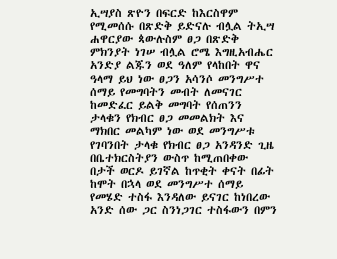ኢሣያስ ጽዮን በፍርድ ከእርስዋም የሚመሰሱ በጽድቅ ይድናሉ ብሏል ትኢሣ ሐዋርያው ጳውሉስም ፀጋ በጽድቅ ምክንያት ነገሠ ብሏል ሮሜ እግዚአብሔር አንድያ ልጁን ወደ ዓለም የላከበት ዋና ዓላማ ይህ ነው ፀጋን አሳንሶ መንግሥተ ሰማይ የመግባትን መብት ለመናገር ከመድፈር ይልቅ መግባት የሰጠንን ታላቁን የክብር ፀጋ መመልክት እና ማክበር መልካም ነው ወደ መንግሥቱ የገባንበት ታላቁ የክብር ፀጋ አንዳንድ ጊዜ በቤተክርስትያን ውስጥ ከሚጠበቀው በታች ወርዶ ይገኛል ከጥቂት ቀናት በፊት ከሞት በኋላ ወደ መንግሥተ ሰማይ የመሄድ ተስፋ እንዳለው ይናገር ከነበረው አንድ ሰው ጋር ስንነጋገር ተስፋውን በምን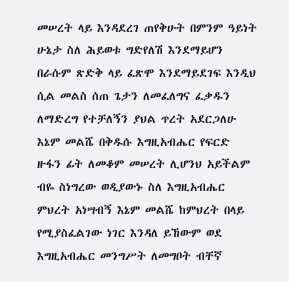መሠረት ላይ እንዳደረገ ጠየቅሁት በምንም ዓይነት ሁኔታ ስለ ሕይወቱ ግድየለሽ እንደማይሆን በራሱም ጽድቅ ላይ ፈጽሞ እንደማይደገፍ እንዲህ ሲል መልስ ሰጠ ጌታን ለመፈለግና ፈቃዱን ለማድረግ የተቻለኝን ያህል ጥረት አደርጋለሁ እኔም መልሼ በቅዱሱ እግዚአብሔር የፍርድ ዙፋን ፊት ለመቆም መሠረት ሊሆንህ አይችልም ብዬ ስነግረው ወዲያውኑ ስለ እግዚአብሔር ምህረት አነሣብኝ እኔም መልሼ ከምህረት በላይ የሚያስፈልገው ነገር እንዳለ ይኸውም ወደ እግዚአብሔር መንግሥት ለመግቦት ብቸኛ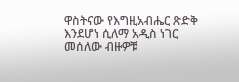ዋስትናው የእግዚአብሔር ጽድቅ እንደሆነ ሲለማ አዲስ ነገር መሰለው ብዙዎቹ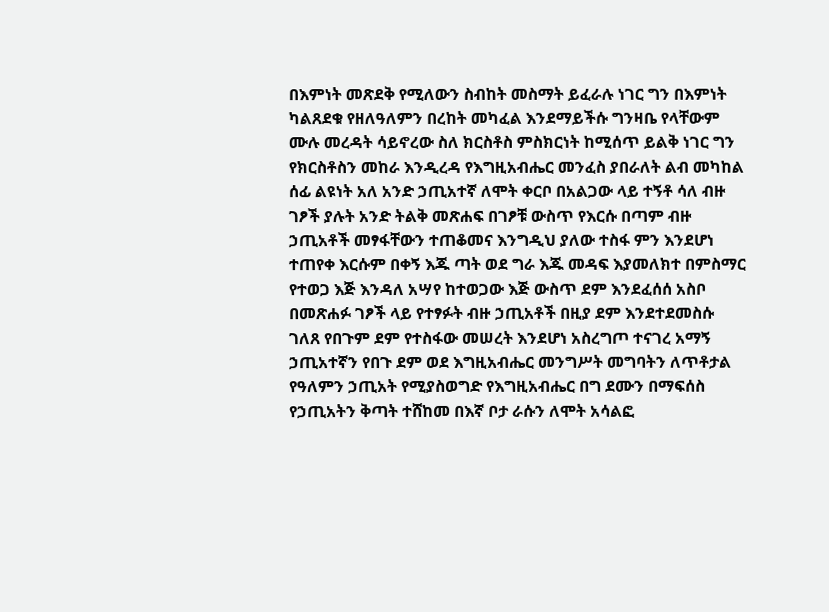በእምነት መጽደቅ የሚለውን ስብከት መስማት ይፈራሉ ነገር ግን በእምነት ካልጸደቁ የዘለዓለምን በረከት መካፈል እንደማይችሱ ግንዛቤ የላቸውም ሙሉ መረዳት ሳይኖረው ስለ ክርስቶስ ምስክርነት ከሚሰጥ ይልቅ ነገር ግን የክርስቶስን መከራ እንዲረዳ የእግዚአብሔር መንፈስ ያበራለት ልብ መካከል ሰፊ ልዩነት አለ አንድ ኃጢአተኛ ለሞት ቀርቦ በአልጋው ላይ ተኝቶ ሳለ ብዙ ገፆች ያሉት አንድ ትልቅ መጽሐፍ በገፆቹ ውስጥ የእርሱ በጣም ብዙ ኃጢአቶች መፃፋቸውን ተጠቆመና እንግዲህ ያለው ተስፋ ምን እንደሆነ ተጠየቀ እርሱም በቀኝ እጁ ጣት ወደ ግራ እጁ መዳፍ እያመለክተ በምስማር የተወጋ እጅ እንዳለ አሣየ ከተወጋው እጅ ውስጥ ደም እንደፈሰሰ አስቦ በመጽሐፉ ገፆች ላይ የተፃፉት ብዙ ኃጢአቶች በዚያ ደም እንደተደመስሱ ገለጸ የበጉም ደም የተስፋው መሠረት እንደሆነ አስረግጦ ተናገረ አማኝ ኃጢአተኛን የበጉ ደም ወደ እግዚአብሔር መንግሥት መግባትን ለጥቶታል የዓለምን ኃጢአት የሚያስወግድ የእግዚአብሔር በግ ደሙን በማፍሰስ የኃጢአትን ቅጣት ተሸከመ በእኛ ቦታ ራሱን ለሞት አሳልፎ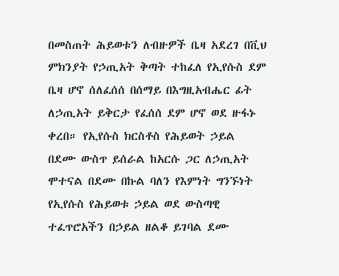በመስጠት ሕይወቱን ለብዙዎች ቤዛ አደረገ በቪህ ምክንያት የኃጢአት ቅጣት ተከፈለ የኢየሱስ ደም ቤዛ ሆኖ ሰለፈሰሰ በሰማይ በእግዚአብሔር ፊት ለኃጢአት ይቅርታ የፈሰሰ ደም ሆኖ ወደ ዙፋኑ ቀረበ። የኢየሱስ ክርስቶስ የሕይወት ኃይል በደሙ ውስጥ ይሰራል ከአርሱ ጋር ለኃጢአት ሞተናል በደሙ በኩል ባለን የእምነት ግንኙነት የኢየሱስ የሕይወቱ ኃይል ወደ ውስጣዊ ተፈጥሮአችን በኃይል ዘልቆ ይገባል ደሙ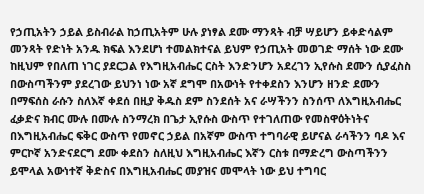የኃጢአትን ኃይል ይስብራል ከኃጢአትም ሁሉ ያነፃል ደሙ ማንጻት ብቻ ሣይሆን ይቀድሳልም መንጻት የድነት አንዱ ክፍል እንደሆነ ተመልክተናል ይህም የኃጢአት መወገድ ማሰት ነው ደሙ ከዚህም የበለጠ ነገር ያደርጋል የእግዚአብሔር ርስት እንድንሆን አደረገን ኢየሱስ ደሙን ሲያፈስስ በውስጣችንም ያደረገው ይህንነ ነው አኛ ደግሞ በአውነት የተቀደስን እንሆን ዘንድ ደሙን በማፍሰስ ራሱን ስለእኛ ቀደሰ በዚያ ቅዱስ ደም ስንደሰት አና ራሣችንን ስንሰጥ ለእግዚአብሔር ፈቃድና ክብር ሙሉ በሙሉ ስንማረክ በጌታ ኢየሱስ ውስጥ የተገለጠው የመስዋዕትነትና በእግዚአብሔር ፍቅር ውስጥ የመኖር ኃይል በአኛም ውስጥ ተግባራዊ ይሆናል ራሳችንን ባዶ እና ምርኮኛ አንድናደርግ ደሙ ቀደስን ስለዚህ እግዚአብሔር እኛን ርስቱ በማድረግ ውስጣችንን ይሞላል አውነተኛ ቅድስና በእግዚአብሔር መያዝና መሞላት ነው ይህ ተግባር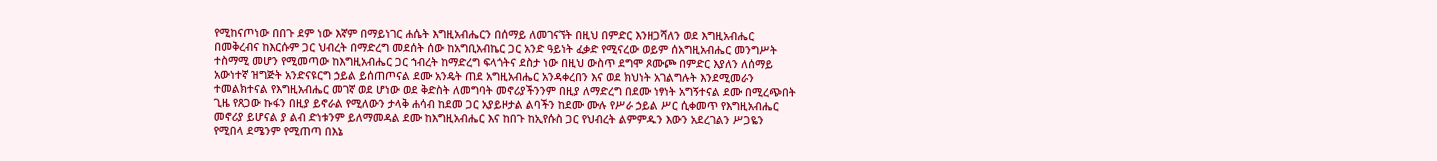የሚከናጦነው በበጉ ደም ነው እኛም በማይነገር ሐሴት እግዚአብሔርን በሰማይ ለመገናኘት በዚህ በምድር እንዘጋሻለን ወደ እግዚአብሔር በመቅረብና ከእርሱም ጋር ህብረት በማድረግ መደሰት ሰው ከአግቢአብኬር ጋር አንድ ዓይነት ፈቃድ የሚናረው ወይም ሰአግዚአብሔር መንግሥት ተስማሚ መሆን የሚመጣው ከእግዚአብሔር ጋር ኀብረት ከማድረግ ፍላጎትና ደስታ ነው በዚህ ውስጥ ደግሞ ጾሙጮ በምድር እያለን ለሰማይ አውነተኛ ዝግጅት አንድናዩርግ ኃይል ይሰጠጦናል ደሙ አንዴት ጠደ አግዚአብሔር አንዳቀረበን እና ወደ ክህነት አገልግሉት እንደሚመራን ተመልክተናል የእግዚአብሔር መገኛ ወደ ሆነው ወደ ቅድስት ለመግባት መኖሪያችንንም በዚያ ለማድረግ በደሙ ነፃነት አግኝተናል ደሙ በሚረጭበት ጊዜ የጸጋው ኩፋን በዚያ ይኖራል የሚለውን ታላቅ ሐሳብ ከደመ ጋር አያይዞታል ልባችን ከደሙ ሙሉ የሥራ ኃይል ሥር ሲቀመጥ የእግዚአብሔር መኖሪያ ይሆናል ያ ልብ ድነቱንም ይለማመዳል ደሙ ከእግዚአብሔር እና ከበጉ ከኢየሱስ ጋር የህብረት ልምምዱን እውን አደረገልን ሥጋዬን የሚበላ ደሜንም የሚጠጣ በእኔ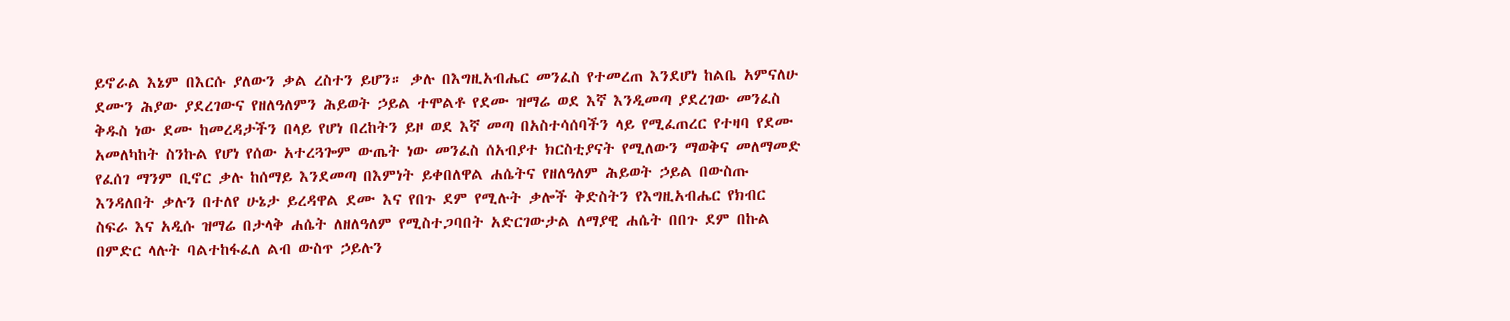ይኖራል እኔም በእርሱ ያለውን ቃል ረስተን ይሆን። ቃሉ በእግዚአብሔር መንፈስ የተመረጠ እንደሆነ ከልቤ አምናለሁ ደሙን ሕያው ያደረገውና የዘለዓለምን ሕይወት ኃይል ተሞልቶ የደሙ ዝማሬ ወደ እኛ እንዲመጣ ያደረገው መንፈስ ቅዱስ ነው ደሙ ከመረዳታችን በላይ የሆነ በረከትን ይዞ ወደ እኛ መጣ በአስተሳሰባችን ላይ የሚፈጠረር የተዛባ የደሙ አመለካከት ስንኩል የሆነ የሰው አተረጓጐም ውጤት ነው መንፈስ ሰአብያተ ክርስቲያናት የሚለውን ማወቅና መለማመድ የፈሰገ ማንም ቢኖር ቃሉ ከሰማይ እንደመጣ በእምነት ይቀበለዋል ሐሴትና የዘለዓለም ሕይወት ኃይል በውስጡ እንዳለበት ቃሉን በተለየ ሁኔታ ይረዳዋል ደሙ እና የበጉ ደም የሚሉት ቃሎች ቅድስትን የእግዚአብሔር የክብር ስፍራ እና አዲሱ ዝማሬ በታላቅ ሐሴት ለዘለዓለም የሚስተጋባበት አድርገውታል ለማያዊ ሐሴት በበጉ ደም በኩል በምድር ላሉት ባልተከፋፈለ ልብ ውስጥ ኃይሉን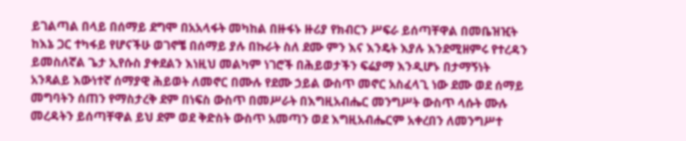ይገልጣል በላይ በሰማይ ደግሞ በአአላፋት መካከል በዙፋኑ ዙሪያ የክብርን ሥፍራ ይሰጣቸዋል በመቤዝዢት ከእኔ ጋር ተካፋይ የሆናችሁ ወገኖቼ በሰማይ ያሉ በኩራት ስለ ደሙ ምን እና እንዴት እያሉ እንደሚዘምሩ የተረዳን ይመስለኛል ጌታ ኢየሱስ ያቀደልን እነዚህ መልካም ነገሮች በሕይወታችን ፍሬያማ እንዲሆኑ በታማኝነት አንጻልይ እውነተኛ ሰማያዊ ሕይወት ለመኖር በሙሉ የደሙ ኃይል ውስጥ መኖር አስፈላጊ ነው ደሙ ወደ ሰማይ መግባትን ሰጠን የማስታረቅ ደም በነፍስ ውስጥ በመሥራት በእግዚአብሔር መንግሥት ውስጥ ላሱት ሙሉ መረዳትን ይሰጣቸዋል ይህ ደም ወደ ቅድስት ውስጥ አመጣን ወደ እግዚአብሔርም አቀረበን ለመንግሥተ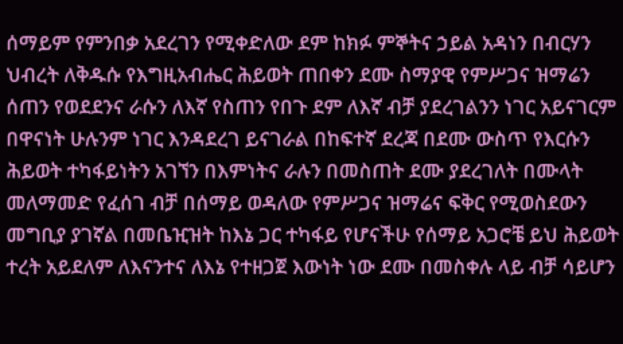ሰማይም የምንበቃ አደረገን የሚቀድለው ደም ከክፉ ምኞትና ኃይል አዳነን በብርሃን ህብረት ለቅዱሱ የእግዚአብሔር ሕይወት ጠበቀን ደሙ ስማያዊ የምሥጋና ዝማሬን ሰጠን የወደደንና ራሱን ለእኛ የስጠን የበጉ ደም ለእኛ ብቻ ያደረገልንን ነገር አይናገርም በዋናነት ሁሉንም ነገር እንዳደረገ ይናገራል በከፍተኛ ደረጃ በደሙ ውስጥ የእርሱን ሕይወት ተካፋይነትን አገኘን በእምነትና ራሉን በመስጠት ደሙ ያደረገለት በሙላት መለማመድ የፈሰገ ብቻ በሰማይ ወዳለው የምሥጋና ዝማሬና ፍቅር የሚወስደውን መግቢያ ያገኛል በመቤዢዝት ከእኔ ጋር ተካፋይ የሆናችሁ የሰማይ አጋሮቼ ይህ ሕይወት ተረት አይደለም ለእናንተና ለእኔ የተዘጋጀ እውነት ነው ደሙ በመስቀሉ ላይ ብቻ ሳይሆን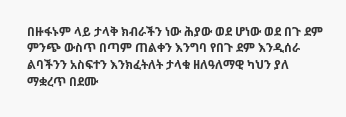በዙፋኑም ላይ ታላቅ ክብራችን ነው ሕያው ወደ ሆነው ወደ በጉ ደም ምንጭ ውስጥ በጣም ጠልቀን እንግባ የበጉ ደም እንዲሰራ ልባችንን አስፍተን እንክፈትለት ታላቁ ዘለዓለማዊ ካህን ያለ ማቋረጥ በደሙ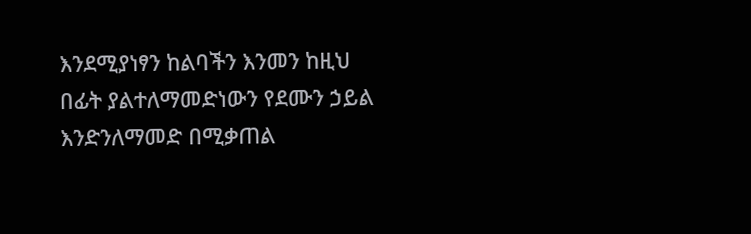እንደሚያነፃን ከልባችን እንመን ከዚህ በፊት ያልተለማመድነውን የደሙን ኃይል እንድንለማመድ በሚቃጠል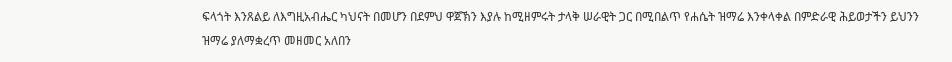ፍላጎት እንጸልይ ለእግዚአብሔር ካህናት በመሆን በደምህ ዋጀኽን እያሉ ከሚዘምሩት ታላቅ ሠራዊት ጋር በሚበልጥ የሐሴት ዝማሬ እንቀላቀል በምድራዊ ሕይወታችን ይህንን ዝማሬ ያለማቋረጥ መዘመር አለበን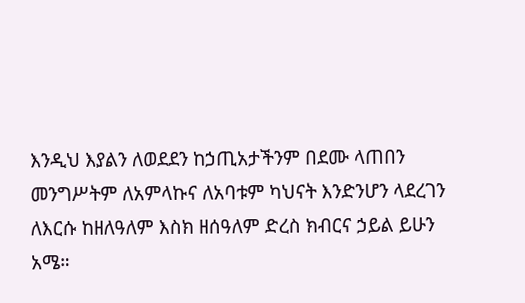እንዲህ እያልን ለወደደን ከኃጢአታችንም በደሙ ላጠበን መንግሥትም ለአምላኩና ለአባቱም ካህናት እንድንሆን ላደረገን ለእርሱ ከዘለዓለም እስክ ዘሰዓለም ድረስ ክብርና ኃይል ይሁን አሜ።